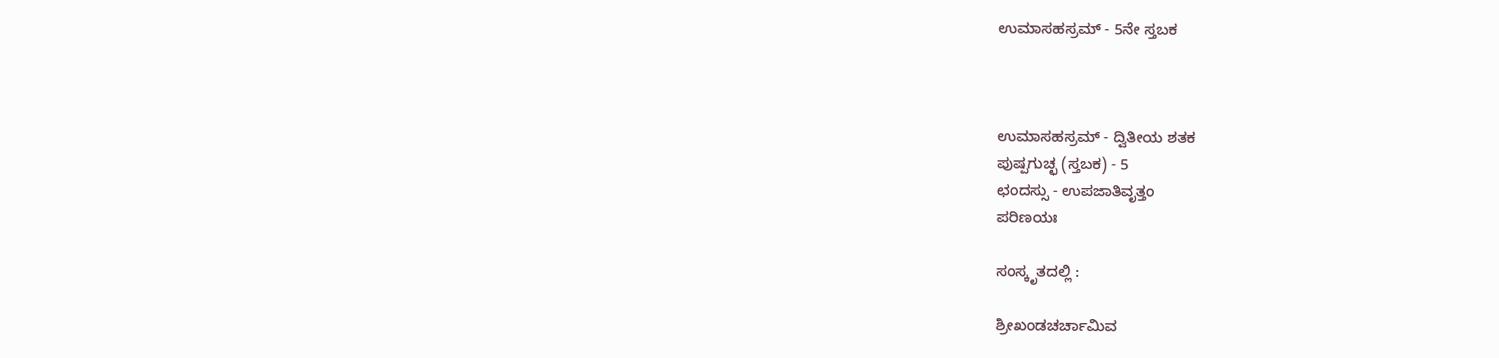ಉಮಾಸಹಸ್ರಮ್ - 5ನೇ ಸ್ತಬಕ



ಉಮಾಸಹಸ್ರಮ್ - ದ್ವಿತೀಯ ಶತಕ
ಪುಷ್ಪಗುಚ್ಛ (ಸ್ತಬಕ) - 5
ಛಂದಸ್ಸು - ಉಪಜಾತಿವೃತ್ತಂ
ಪರಿಣಯಃ

ಸಂಸ್ಕೃತದಲ್ಲಿ :

ಶ್ರೀಖಂಡಚರ್ಚಾಮಿವ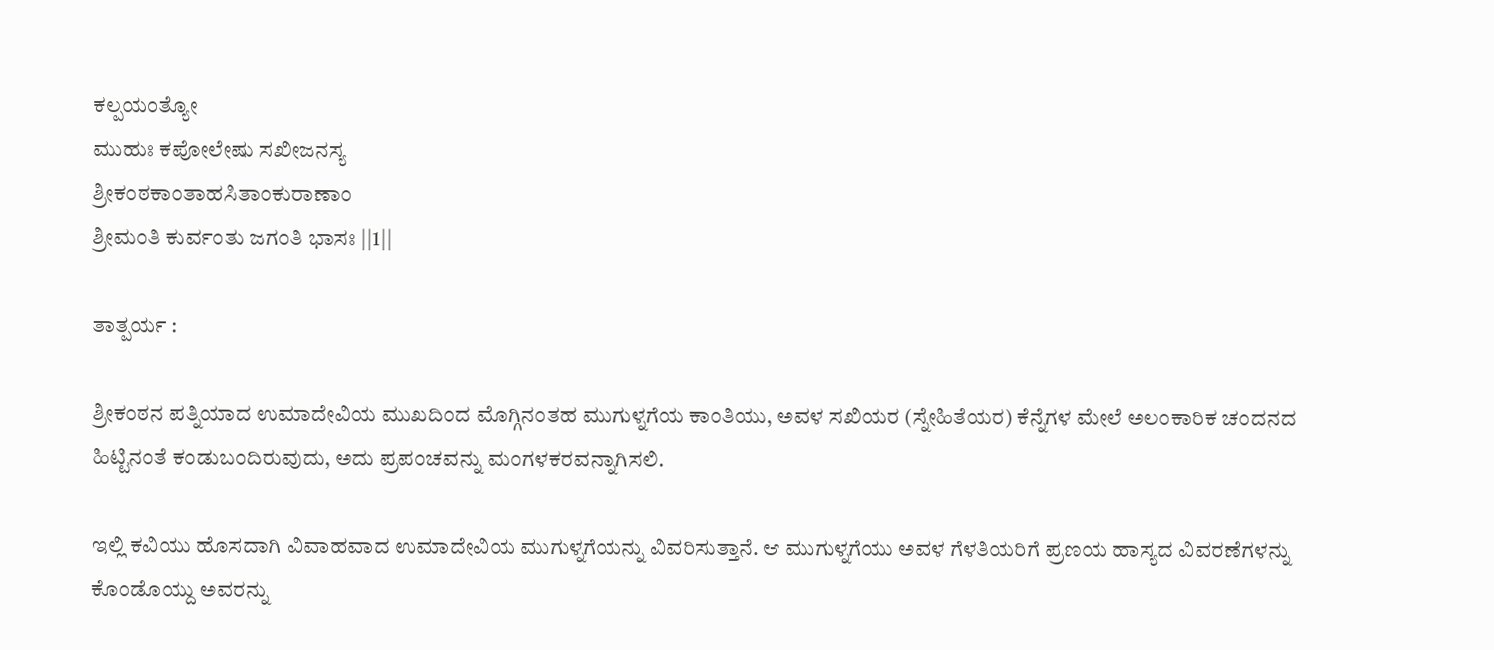ಕಲ್ಪಯಂತ್ಯೋ
ಮುಹುಃ ಕಪೋಲೇಷು ಸಖೀಜನಸ್ಯ
ಶ್ರೀಕಂಠಕಾಂತಾಹಸಿತಾಂಕುರಾಣಾಂ
ಶ್ರೀಮಂತಿ ಕುರ್ವಂತು ಜಗಂತಿ ಭಾಸಃ ||1||

ತಾತ್ಪರ್ಯ :

ಶ್ರೀಕಂಠನ ಪತ್ನಿಯಾದ ಉಮಾದೇವಿಯ ಮುಖದಿಂದ ಮೊಗ್ಗಿನಂತಹ ಮುಗುಳ್ನಗೆಯ ಕಾಂತಿಯು, ಅವಳ ಸಖಿಯರ (ಸ್ನೇಹಿತೆಯರ) ಕೆನ್ನೆಗಳ ಮೇಲೆ ಅಲಂಕಾರಿಕ ಚಂದನದ ಹಿಟ್ಟಿನಂತೆ ಕಂಡುಬಂದಿರುವುದು, ಅದು ಪ್ರಪಂಚವನ್ನು ಮಂಗಳಕರವನ್ನಾಗಿಸಲಿ.

ಇಲ್ಲಿ ಕವಿಯು ಹೊಸದಾಗಿ ವಿವಾಹವಾದ ಉಮಾದೇವಿಯ ಮುಗುಳ್ನಗೆಯನ್ನು ವಿವರಿಸುತ್ತಾನೆ. ಆ ಮುಗುಳ್ನಗೆಯು ಅವಳ ಗೆಳತಿಯರಿಗೆ ಪ್ರಣಯ ಹಾಸ್ಯದ ವಿವರಣೆಗಳನ್ನು ಕೊಂಡೊಯ್ದು ಅವರನ್ನು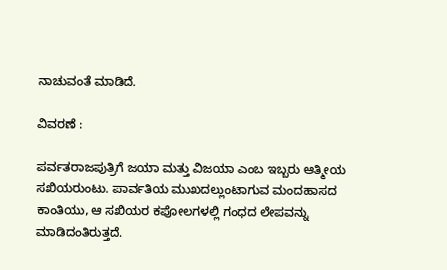ನಾಚುವಂತೆ ಮಾಡಿದೆ.

ವಿವರಣೆ :

ಪರ್ವತರಾಜಪುತ್ರಿಗೆ ಜಯಾ ಮತ್ತು ವಿಜಯಾ ಎಂಬ ಇಬ್ಬರು ಆತ್ಮೀಯ ಸಖಿಯರುಂಟು. ಪಾರ್ವತಿಯ ಮುಖದಲ್ಲುಂಟಾಗುವ ಮಂದಹಾಸದ ಕಾಂತಿಯು, ಆ ಸಖಿಯರ ಕಪೋಲಗಳಲ್ಲಿ ಗಂಧದ ಲೇಪವನ್ನು ಮಾಡಿದಂತಿರುತ್ತದೆ.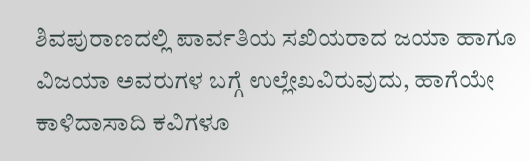ಶಿವಪುರಾಣದಲ್ಲಿ ಪಾರ್ವತಿಯ ಸಖಿಯರಾದ ಜಯಾ ಹಾಗೂ ವಿಜಯಾ ಅವರುಗಳ ಬಗ್ಗೆ ಉಲ್ಲೇಖವಿರುವುದು, ಹಾಗೆಯೇ ಕಾಳಿದಾಸಾದಿ ಕವಿಗಳೂ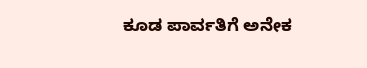ಕೂಡ ಪಾರ್ವತಿಗೆ ಅನೇಕ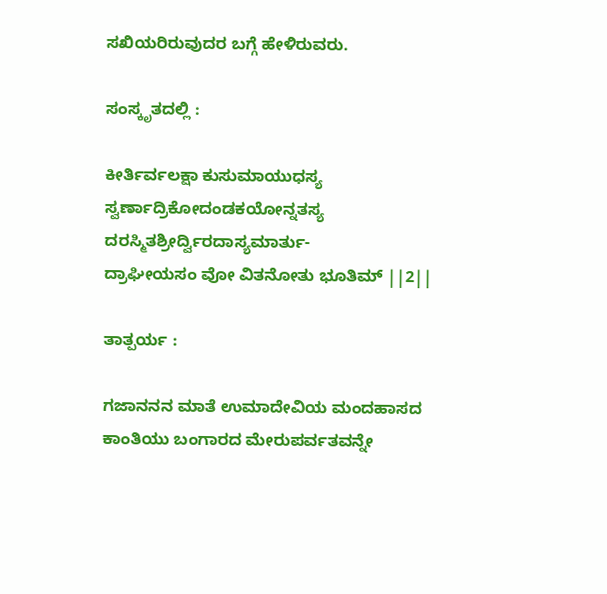ಸಖಿಯರಿರುವುದರ ಬಗ್ಗೆ ಹೇಳಿರುವರು.

ಸಂಸ್ಕೃತದಲ್ಲಿ :

ಕೀರ್ತಿರ್ವಲಕ್ಷಾ ಕುಸುಮಾಯುಧಸ್ಯ
ಸ್ವರ್ಣಾದ್ರಿಕೋದಂಡಕಯೋನ್ನತಸ್ಯ
ದರಸ್ಮಿತಶ್ರೀರ್ದ್ವಿರದಾಸ್ಯಮಾರ್ತು-
ದ್ರಾಘೀಯಸಂ ವೋ ವಿತನೋತು ಭೂತಿಮ್ ||2||

ತಾತ್ಪರ್ಯ :

ಗಜಾನನನ ಮಾತೆ ಉಮಾದೇವಿಯ ಮಂದಹಾಸದ ಕಾಂತಿಯು ಬಂಗಾರದ ಮೇರುಪರ್ವತವನ್ನೇ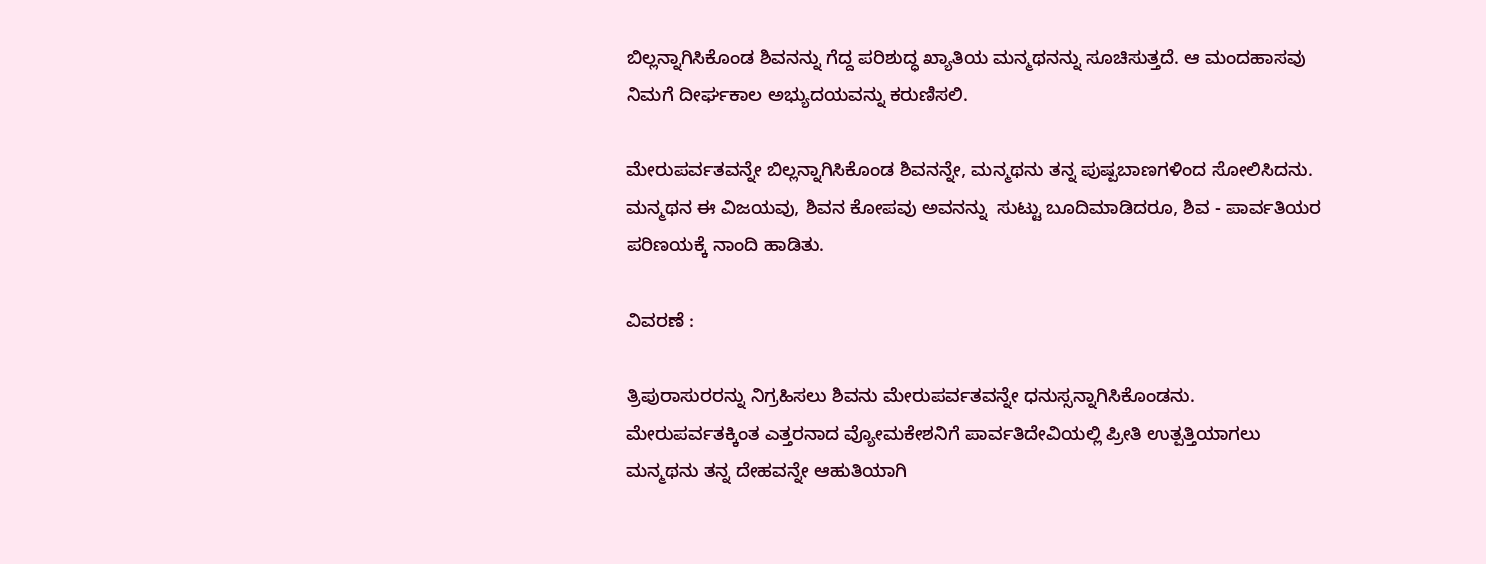ಬಿಲ್ಲನ್ನಾಗಿಸಿಕೊಂಡ ಶಿವನನ್ನು ಗೆದ್ದ ಪರಿಶುದ್ಧ ಖ್ಯಾತಿಯ ಮನ್ಮಥನನ್ನು ಸೂಚಿಸುತ್ತದೆ. ಆ ಮಂದಹಾಸವು ನಿಮಗೆ ದೀರ್ಘಕಾಲ ಅಭ್ಯುದಯವನ್ನು ಕರುಣಿಸಲಿ.

ಮೇರುಪರ್ವತವನ್ನೇ ಬಿಲ್ಲನ್ನಾಗಿಸಿಕೊಂಡ ಶಿವನನ್ನೇ, ಮನ್ಮಥನು ತನ್ನ ಪುಷ್ಪಬಾಣಗಳಿಂದ ಸೋಲಿಸಿದನು. ಮನ್ಮಥನ ಈ ವಿಜಯವು, ಶಿವನ ಕೋಪವು ಅವನನ್ನು  ಸುಟ್ಟು ಬೂದಿಮಾಡಿದರೂ, ಶಿವ - ಪಾರ್ವತಿಯರ ಪರಿಣಯಕ್ಕೆ ನಾಂದಿ ಹಾಡಿತು.

ವಿವರಣೆ :

ತ್ರಿಪುರಾಸುರರನ್ನು ನಿಗ್ರಹಿಸಲು ಶಿವನು ಮೇರುಪರ್ವತವನ್ನೇ ಧನುಸ್ಸನ್ನಾಗಿಸಿಕೊಂಡನು. ಮೇರುಪರ್ವತಕ್ಕಿಂತ ಎತ್ತರನಾದ ವ್ಯೋಮಕೇಶನಿಗೆ ಪಾರ್ವತಿದೇವಿಯಲ್ಲಿ ಪ್ರೀತಿ ಉತ್ಪತ್ತಿಯಾಗಲು ಮನ್ಮಥನು ತನ್ನ ದೇಹವನ್ನೇ ಆಹುತಿಯಾಗಿ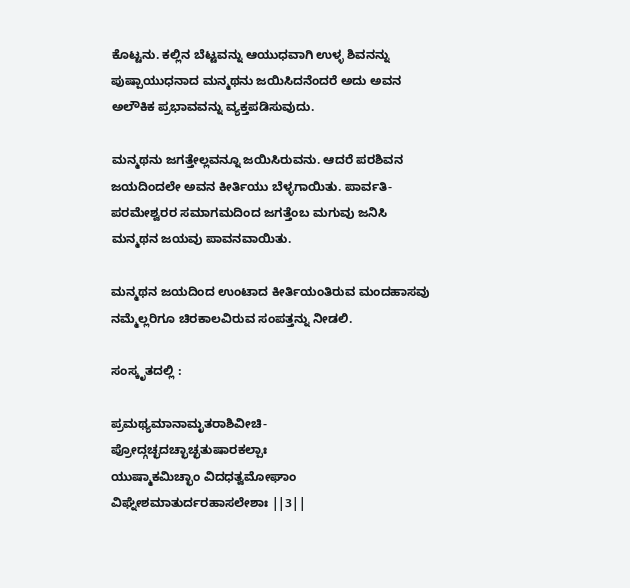ಕೊಟ್ಟನು. ಕಲ್ಲಿನ ಬೆಟ್ಟವನ್ನು ಆಯುಧವಾಗಿ ಉಳ್ಳ ಶಿವನನ್ನು ಪುಷ್ಪಾಯುಧನಾದ ಮನ್ಮಥನು ಜಯಿಸಿದನೆಂದರೆ ಅದು ಅವನ ಅಲೌಕಿಕ ಪ್ರಭಾವವನ್ನು ವ್ಯಕ್ತಪಡಿಸುವುದು.

ಮನ್ಮಥನು ಜಗತ್ತೇಲ್ಲವನ್ನೂ ಜಯಿಸಿರುವನು. ಆದರೆ ಪರಶಿವನ ಜಯದಿಂದಲೇ ಅವನ ಕೀರ್ತಿಯು ಬೆಳ್ಳಗಾಯಿತು. ಪಾರ್ವತಿ-ಪರಮೇಶ್ವರರ ಸಮಾಗಮದಿಂದ ಜಗತ್ತೆಂಬ ಮಗುವು ಜನಿಸಿ ಮನ್ಮಥನ ಜಯವು ಪಾವನವಾಯಿತು.

ಮನ್ಮಥನ ಜಯದಿಂದ ಉಂಟಾದ ಕೀರ್ತಿಯಂತಿರುವ ಮಂದಹಾಸವು ನಮ್ಮೆಲ್ಲರಿಗೂ ಚಿರಕಾಲವಿರುವ ಸಂಪತ್ತನ್ನು ನೀಡಲಿ.

ಸಂಸ್ಕೃತದಲ್ಲಿ :

ಪ್ರಮಥ್ಯಮಾನಾಮೃತರಾಶಿವೀಚಿ-
ಪ್ರೋದ್ಗಚ್ಛದಚ್ಛಾಚ್ಛತುಷಾರಕಲ್ಪಾಃ
ಯುಷ್ಮಾಕಮಿಚ್ಛಾಂ ವಿದಧತ್ವಮೋಘಾಂ
ವಿಘ್ನೇಶಮಾತುರ್ದರಹಾಸಲೇಶಾಃ ||3||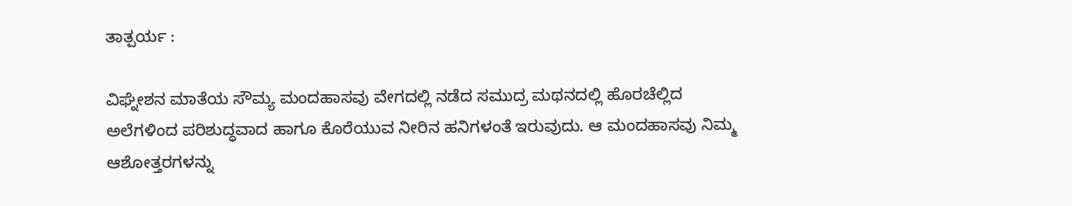ತಾತ್ಪರ್ಯ :

ವಿಘ್ನೇಶನ ಮಾತೆಯ ಸೌಮ್ಯ ಮಂದಹಾಸವು ವೇಗದಲ್ಲಿ ನಡೆದ ಸಮುದ್ರ ಮಥನದಲ್ಲಿ ಹೊರಚೆಲ್ಲಿದ ಅಲೆಗಳಿಂದ ಪರಿಶುದ್ಧವಾದ ಹಾಗೂ ಕೊರೆಯುವ ನೀರಿನ ಹನಿಗಳಂತೆ ಇರುವುದು. ಆ ಮಂದಹಾಸವು ನಿಮ್ಮ ಆಶೋತ್ತರಗಳನ್ನು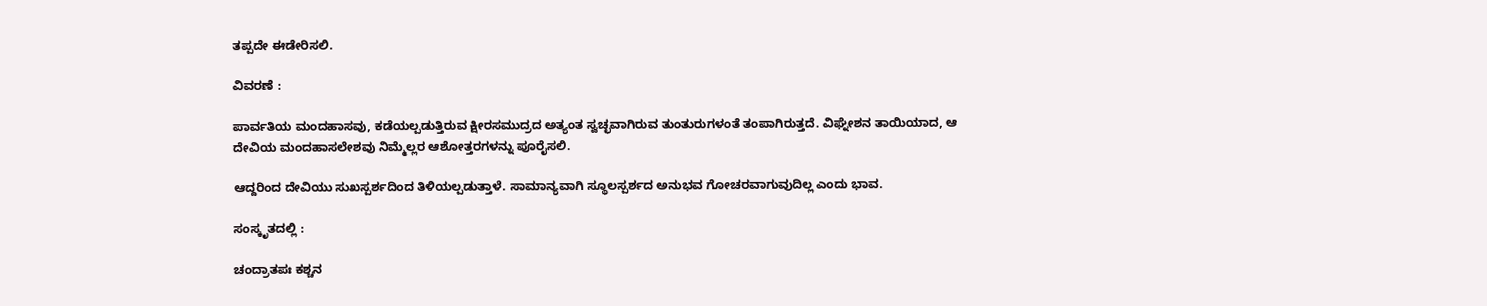ತಪ್ಪದೇ ಈಡೇರಿಸಲಿ.

ವಿವರಣೆ :

ಪಾರ್ವತಿಯ ಮಂದಹಾಸವು, ಕಡೆಯಲ್ಪಡುತ್ತಿರುವ ಕ್ಷೀರಸಮುದ್ರದ ಅತ್ಯಂತ ಸ್ವಚ್ಛವಾಗಿರುವ ತುಂತುರುಗಳಂತೆ ತಂಪಾಗಿರುತ್ತದೆ. ವಿಘ್ನೇಶನ ತಾಯಿಯಾದ, ಆ ದೇವಿಯ ಮಂದಹಾಸಲೇಶವು ನಿಮ್ಮೆಲ್ಲರ ಆಶೋತ್ತರಗಳನ್ನು ಪೂರೈಸಲಿ.

ಆದ್ದರಿಂದ ದೇವಿಯು ಸುಖಸ್ಪರ್ಶದಿಂದ ತಿಳಿಯಲ್ಪಡುತ್ತಾಳೆ. ಸಾಮಾನ್ಯವಾಗಿ ಸ್ಥೂಲಸ್ಪರ್ಶದ ಅನುಭವ ಗೋಚರವಾಗುವುದಿಲ್ಲ ಎಂದು ಭಾವ.

ಸಂಸ್ಕೃತದಲ್ಲಿ :

ಚಂದ್ರಾತಪಃ ಕಶ್ಚನ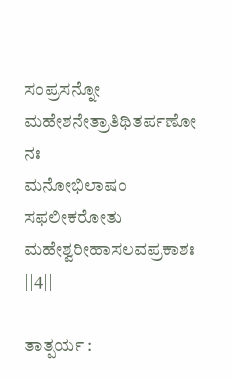ಸಂಪ್ರಸನ್ನೋ
ಮಹೇಶನೇತ್ರಾತಿಥಿತರ್ಪಣೋ ನಃ
ಮನೋಭಿಲಾಷಂ ಸಫಲೀಕರೋತು
ಮಹೇಶ್ವರೀಹಾಸಲವಪ್ರಕಾಶಃ ||4||

ತಾತ್ಪರ್ಯ :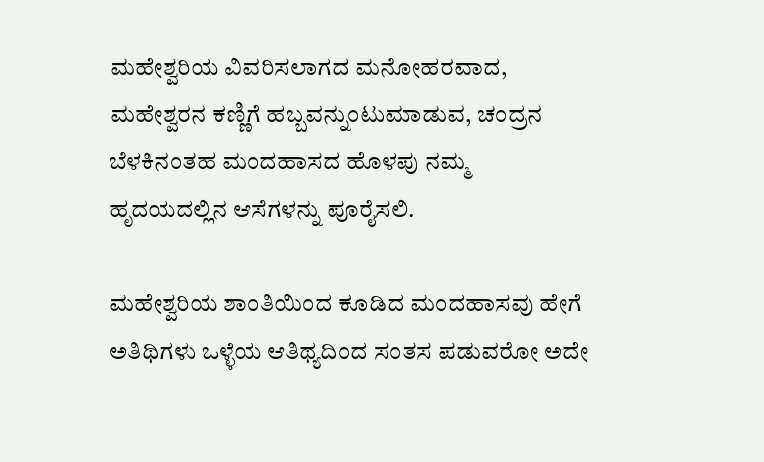ಮಹೇಶ್ವರಿಯ ವಿವರಿಸಲಾಗದ ಮನೋಹರವಾದ, ಮಹೇಶ್ವರನ ಕಣ್ಣಿಗೆ ಹಬ್ಬವನ್ನುಂಟುಮಾಡುವ, ಚಂದ್ರನ ಬೆಳಕಿನಂತಹ ಮಂದಹಾಸದ ಹೊಳಪು ನಮ್ಮ ಹೃದಯದಲ್ಲಿನ ಆಸೆಗಳನ್ನು ಪೂರೈಸಲಿ.

ಮಹೇಶ್ವರಿಯ ಶಾಂತಿಯಿಂದ ಕೂಡಿದ ಮಂದಹಾಸವು ಹೇಗೆ ಅತಿಥಿಗಳು ಒಳ್ಳೆಯ ಆತಿಥ್ಯದಿಂದ ಸಂತಸ ಪಡುವರೋ ಅದೇ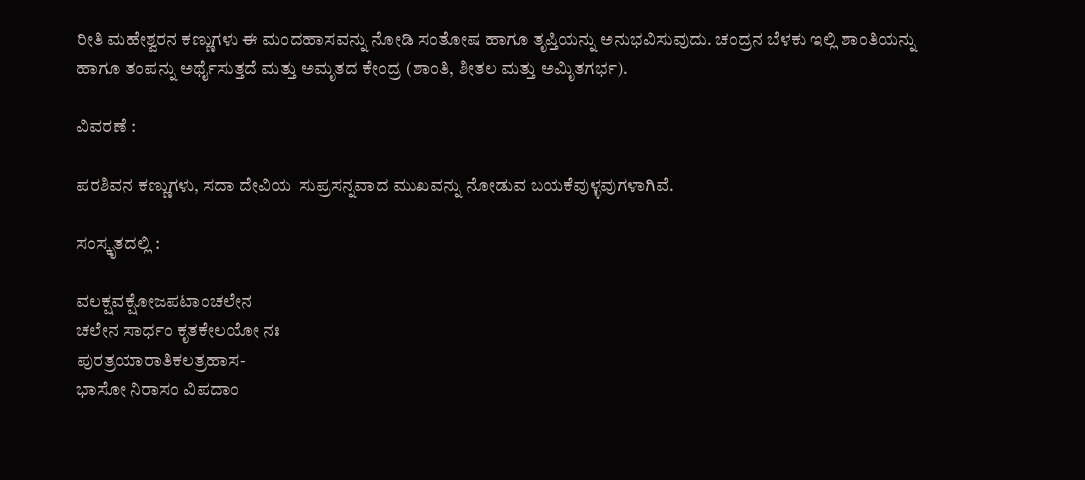ರೀತಿ ಮಹೇಶ್ವರನ ಕಣ್ಣುಗಳು ಈ ಮಂದಹಾಸವನ್ನು ನೋಡಿ ಸಂತೋಷ ಹಾಗೂ ತೃಪ್ತಿಯನ್ನು ಅನುಭವಿಸುವುದು. ಚಂದ್ರನ ಬೆಳಕು ಇಲ್ಲಿ ಶಾಂತಿಯನ್ನು ಹಾಗೂ ತಂಪನ್ನು ಅರ್ಥೈಸುತ್ತದೆ ಮತ್ತು ಅಮೃತದ ಕೇಂದ್ರ (ಶಾಂತಿ, ಶೀತಲ ಮತ್ತು ಅಮಿೃತಗರ್ಭ).

ವಿವರಣೆ :

ಪರಶಿವನ ಕಣ್ಣುಗಳು, ಸದಾ ದೇವಿಯ  ಸುಪ್ರಸನ್ನವಾದ ಮುಖವನ್ನು ನೋಡುವ ಬಯಕೆವುಳ್ಳವುಗಳಾಗಿವೆ.

ಸಂಸ್ಕೃತದಲ್ಲಿ :

ವಲಕ್ಷವಕ್ಷೋಜಪಟಾಂಚಲೇನ
ಚಲೇನ ಸಾರ್ಧಂ ಕೃತಕೇಲಯೋ ನಃ
ಪುರತ್ರಯಾರಾತಿಕಲತ್ರಹಾಸ-
ಭಾಸೋ ನಿರಾಸಂ ವಿಪದಾಂ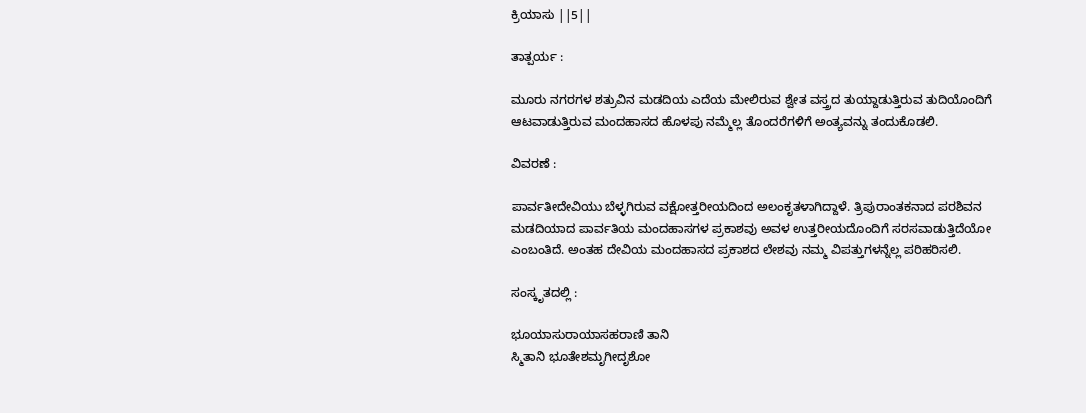ಕ್ರಿಯಾಸು ||5||

ತಾತ್ಪರ್ಯ :

ಮೂರು ನಗರಗಳ ಶತ್ರುವಿನ ಮಡದಿಯ ಎದೆಯ ಮೇಲಿರುವ ಶ್ವೇತ ವಸ್ತ್ರದ ತುಯ್ದಾಡುತ್ತಿರುವ ತುದಿಯೊಂದಿಗೆ ಆಟವಾಡುತ್ತಿರುವ ಮಂದಹಾಸದ ಹೊಳಪು ನಮ್ಮೆಲ್ಲ ತೊಂದರೆಗಳಿಗೆ ಅಂತ್ಯವನ್ನು ತಂದುಕೊಡಲಿ.

ವಿವರಣೆ :

ಪಾರ್ವತೀದೇವಿಯು ಬೆಳ್ಳಗಿರುವ ವಕ್ಷೋತ್ತರೀಯದಿಂದ ಅಲಂಕೃತಳಾಗಿದ್ದಾಳೆ. ತ್ರಿಪುರಾಂತಕನಾದ ಪರಶಿವನ ಮಡದಿಯಾದ ಪಾರ್ವತಿಯ ಮಂದಹಾಸಗಳ ಪ್ರಕಾಶವು ಅವಳ ಉತ್ತರೀಯದೊಂದಿಗೆ ಸರಸವಾಡುತ್ತಿದೆಯೋ ಎಂಬಂತಿದೆ. ಅಂತಹ ದೇವಿಯ ಮಂದಹಾಸದ ಪ್ರಕಾಶದ ಲೇಶವು ನಮ್ಮ ವಿಪತ್ತುಗಳನ್ನೆಲ್ಲ ಪರಿಹರಿಸಲಿ.

ಸಂಸ್ಕೃತದಲ್ಲಿ :

ಭೂಯಾಸುರಾಯಾಸಹರಾಣಿ ತಾನಿ
ಸ್ಮಿತಾನಿ ಭೂತೇಶಮೃಗೀದೃಶೋ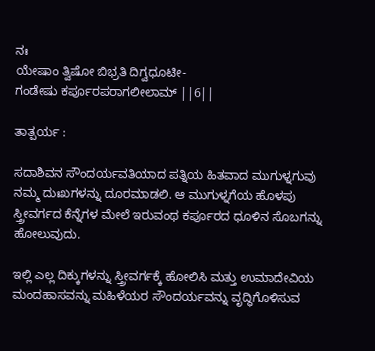ನಃ
ಯೇಷಾಂ ತ್ವಿಷೋ ಬಿಭ್ರತಿ ದಿಗ್ವಧೂಟೀ-
ಗಂಡೇಷು ಕರ್ಪೂರಪರಾಗಲೀಲಾಮ್ ||6||

ತಾತ್ಪರ್ಯ :

ಸದಾಶಿವನ ಸೌಂದರ್ಯವತಿಯಾದ ಪತ್ನಿಯ ಹಿತವಾದ ಮುಗುಳ್ನಗುವು ನಮ್ಮ ದುಃಖಗಳನ್ನು ದೂರಮಾಡಲಿ. ಆ ಮುಗುಳ್ನಗೆಯ ಹೊಳಪು ಸ್ತ್ರೀವರ್ಗದ ಕೆನ್ನೆಗಳ ಮೇಲೆ ಇರುವಂಥ ಕರ್ಪೂರದ ಧೂಳಿನ ಸೊಬಗನ್ನು ಹೋಲುವುದು.

ಇಲ್ಲಿ ಎಲ್ಲ ದಿಕ್ಕುಗಳನ್ನು ಸ್ತ್ರೀವರ್ಗಕ್ಕೆ ಹೋಲಿಸಿ ಮತ್ತು ಉಮಾದೇವಿಯ ಮಂದಹಾಸವನ್ನು ಮಹಿಳೆಯರ ಸೌಂದರ್ಯವನ್ನು ವೃದ್ಧಿಗೊಳಿಸುವ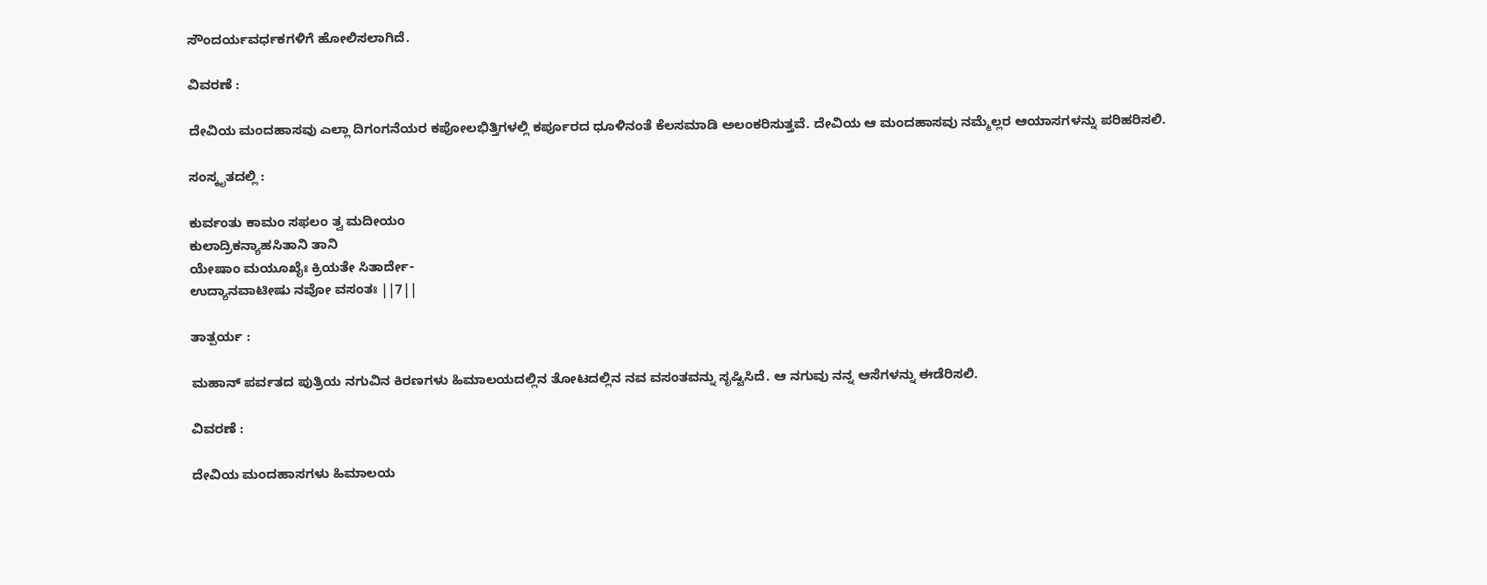ಸೌಂದರ್ಯವರ್ಧಕಗಳಿಗೆ ಹೋಲಿಸಲಾಗಿದೆ.

ವಿವರಣೆ :

ದೇವಿಯ ಮಂದಹಾಸವು ಎಲ್ಲಾ ದಿಗಂಗನೆಯರ ಕಪೋಲಭಿತ್ತಿಗಳಲ್ಲಿ ಕರ್ಪೂರದ ಧೂಳಿನಂತೆ ಕೆಲಸಮಾಡಿ ಅಲಂಕರಿಸುತ್ತವೆ. ದೇವಿಯ ಆ ಮಂದಹಾಸವು ನಮ್ಮೆಲ್ಲರ ಆಯಾಸಗಳನ್ನು ಪರಿಹರಿಸಲಿ.

ಸಂಸ್ಕೃತದಲ್ಲಿ :

ಕುರ್ವಂತು ಕಾಮಂ ಸಫಲಂ ತ್ವ ಮದೀಯಂ
ಕುಲಾದ್ರಿಕನ್ಯಾಹಸಿತಾನಿ ತಾನಿ
ಯೇಷಾಂ ಮಯೂಖೈಃ ಕ್ರಿಯತೇ ಸಿತಾರ್ದೇ-
ಉದ್ಯಾನವಾಟೀಷು ನವೋ ವಸಂತಃ ||7||

ತಾತ್ಪರ್ಯ :

ಮಹಾನ್ ಪರ್ವತದ ಪುತ್ರಿಯ ನಗುವಿನ ಕಿರಣಗಳು ಹಿಮಾಲಯದಲ್ಲಿನ ತೋಟದಲ್ಲಿನ ನವ ವಸಂತವನ್ನು ಸೃಷ್ಟಿಸಿದೆ. ಆ ನಗುವು ನನ್ನ ಆಸೆಗಳನ್ನು ಈಡೆರಿಸಲಿ.

ವಿವರಣೆ :

ದೇವಿಯ ಮಂದಹಾಸಗಳು ಹಿಮಾಲಯ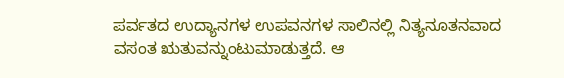ಪರ್ವತದ ಉದ್ಯಾನಗಳ ಉಪವನಗಳ ಸಾಲಿನಲ್ಲಿ ನಿತ್ಯನೂತನವಾದ ವಸಂತ ಋತುವನ್ನುಂಟುಮಾಡುತ್ತದೆ. ಆ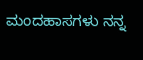ಮಂದಹಾಸಗಳು ನನ್ನ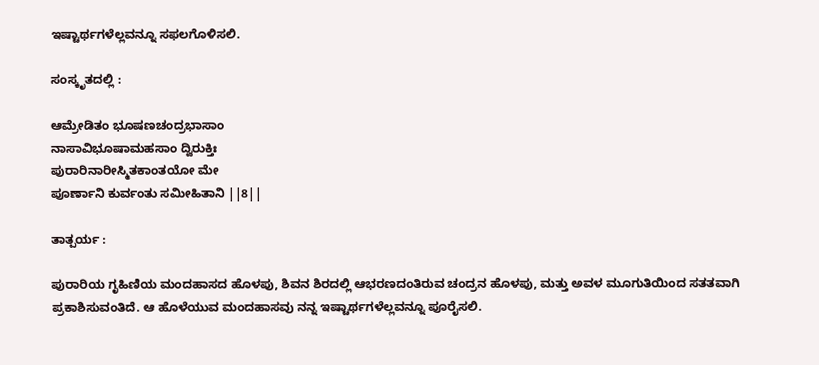ಇಷ್ಟಾರ್ಥಗಳೆಲ್ಲವನ್ನೂ ಸಫಲಗೊಳಿಸಲಿ.

ಸಂಸ್ಕೃತದಲ್ಲಿ :

ಆಮ್ರೇಡಿತಂ ಭೂಷಣಚಂದ್ರಭಾಸಾಂ
ನಾಸಾವಿಭೂಷಾಮಹಸಾಂ ದ್ವಿರುಕ್ತಿಃ
ಪುರಾರಿನಾರೀಸ್ಮಿತಕಾಂತಯೋ ಮೇ
ಪೂರ್ಣಾನಿ ಕುರ್ವಂತು ಸಮೀಹಿತಾನಿ ||8||

ತಾತ್ಪರ್ಯ :

ಪುರಾರಿಯ ಗೃಹಿಣಿಯ ಮಂದಹಾಸದ ಹೊಳಪು, ಶಿವನ ಶಿರದಲ್ಲಿ ಆಭರಣದಂತಿರುವ ಚಂದ್ರನ ಹೊಳಪು, ಮತ್ತು ಅವಳ ಮೂಗುತಿಯಿಂದ ಸತತವಾಗಿ ಪ್ರಕಾಶಿಸುವಂತಿದೆ. ಆ ಹೊಳೆಯುವ ಮಂದಹಾಸವು ನನ್ನ ಇಷ್ಟಾರ್ಥಗಳೆಲ್ಲವನ್ನೂ ಪೂರೈಸಲಿ.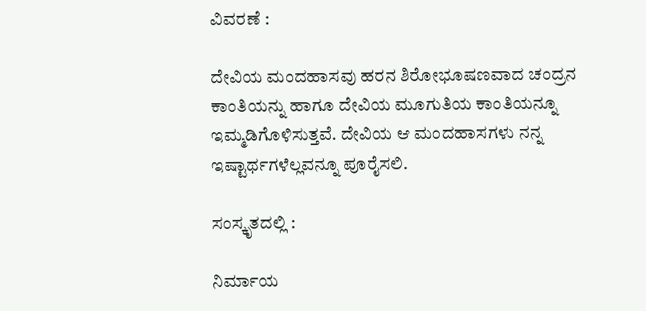ವಿವರಣೆ :

ದೇವಿಯ ಮಂದಹಾಸವು ಹರನ ಶಿರೋಭೂಷಣವಾದ ಚಂದ್ರನ ಕಾಂತಿಯನ್ನು ಹಾಗೂ ದೇವಿಯ ಮೂಗುತಿಯ ಕಾಂತಿಯನ್ನೂ ಇಮ್ಮಡಿಗೊಳಿಸುತ್ತವೆ. ದೇವಿಯ ಆ ಮಂದಹಾಸಗಳು ನನ್ನ ಇಷ್ಟಾರ್ಥಗಳೆಲ್ಲವನ್ನೂ ಪೂರೈಸಲಿ.

ಸಂಸ್ಕೃತದಲ್ಲಿ :

ನಿರ್ಮಾಯ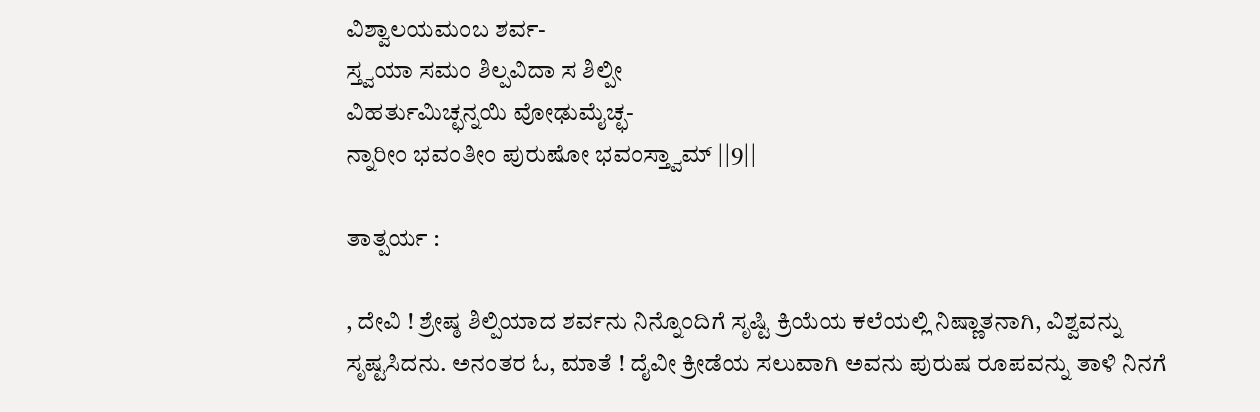ವಿಶ್ವಾಲಯಮಂಬ ಶರ್ವ-
ಸ್ತ್ವಯಾ ಸಮಂ ಶಿಲ್ಪವಿದಾ ಸ ಶಿಲ್ಪೀ
ವಿಹರ್ತುಮಿಚ್ಛನ್ನಯಿ ವೋಢುಮೈಚ್ಛ-
ನ್ನಾರೀಂ ಭವಂತೀಂ ಪುರುಷೋ ಭವಂಸ್ತ್ವಾಮ್ ||9||

ತಾತ್ಪರ್ಯ :

, ದೇವಿ ! ಶ್ರೇಷ್ಠ ಶಿಲ್ಪಿಯಾದ ಶರ್ವನು ನಿನ್ನೊಂದಿಗೆ ಸೃಷ್ಟಿ ಕ್ರಿಯೆಯ ಕಲೆಯಲ್ಲಿ ನಿಷ್ಣಾತನಾಗಿ, ವಿಶ್ವವನ್ನು ಸೃಷ್ಟಸಿದನು. ಅನಂತರ ಓ, ಮಾತೆ ! ದೈವೀ ಕ್ರೀಡೆಯ ಸಲುವಾಗಿ ಅವನು ಪುರುಷ ರೂಪವನ್ನು ತಾಳಿ ನಿನಗೆ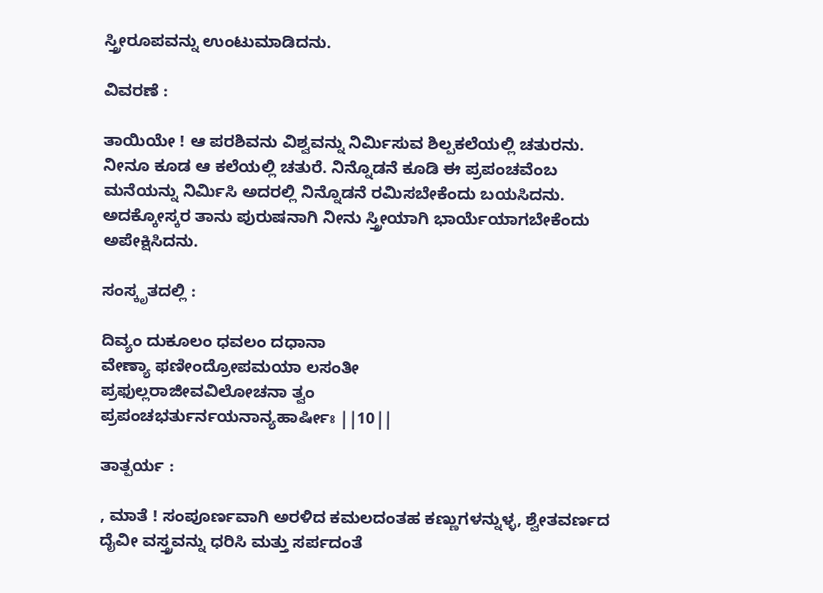ಸ್ತ್ರೀರೂಪವನ್ನು ಉಂಟುಮಾಡಿದನು.

ವಿವರಣೆ :

ತಾಯಿಯೇ ! ಆ ಪರಶಿವನು ವಿಶ್ವವನ್ನು ನಿರ್ಮಿಸುವ ಶಿಲ್ಪಕಲೆಯಲ್ಲಿ ಚತುರನು. ನೀನೂ ಕೂಡ ಆ ಕಲೆಯಲ್ಲಿ ಚತುರೆ. ನಿನ್ನೊಡನೆ ಕೂಡಿ ಈ ಪ್ರಪಂಚವೆಂಬ ಮನೆಯನ್ನು ನಿರ್ಮಿಸಿ ಅದರಲ್ಲಿ ನಿನ್ನೊಡನೆ ರಮಿಸಬೇಕೆಂದು ಬಯಸಿದನು. ಅದಕ್ಕೋಸ್ಕರ ತಾನು ಪುರುಷನಾಗಿ ನೀನು ಸ್ತ್ರೀಯಾಗಿ ಭಾರ್ಯೆಯಾಗಬೇಕೆಂದು ಅಪೇಕ್ಷಿಸಿದನು.

ಸಂಸ್ಕೃತದಲ್ಲಿ :

ದಿವ್ಯಂ ದುಕೂಲಂ ಧವಲಂ ದಧಾನಾ
ವೇಣ್ಯಾ ಫಣೀಂದ್ರೋಪಮಯಾ ಲಸಂತೀ
ಪ್ರಫುಲ್ಲರಾಜೀವವಿಲೋಚನಾ ತ್ವಂ
ಪ್ರಪಂಚಭರ್ತುರ್ನಯನಾನ್ಯಹಾರ್ಷೀಃ ||10||

ತಾತ್ಪರ್ಯ :

, ಮಾತೆ ! ಸಂಪೂರ್ಣವಾಗಿ ಅರಳಿದ ಕಮಲದಂತಹ ಕಣ್ಣುಗಳನ್ನುಳ್ಳ, ಶ್ವೇತವರ್ಣದ ದೈವೀ ವಸ್ತ್ರವನ್ನು ಧರಿಸಿ ಮತ್ತು ಸರ್ಪದಂತೆ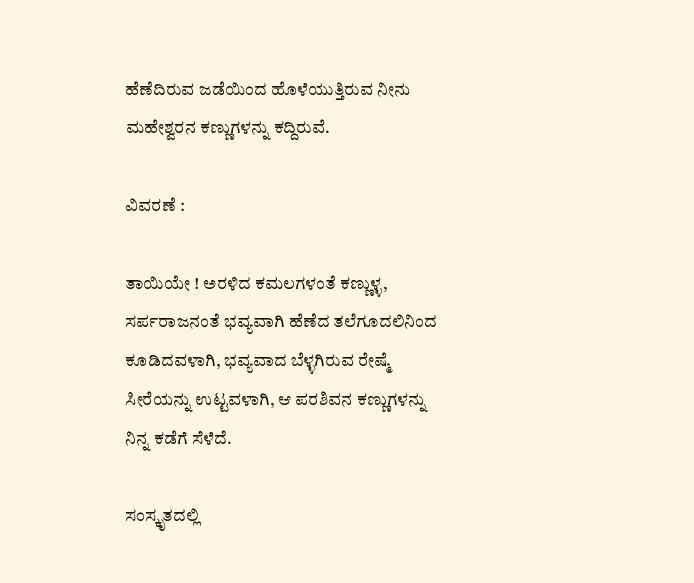ಹೆಣೆದಿರುವ ಜಡೆಯಿಂದ ಹೊಳೆಯುತ್ತಿರುವ ನೀನು ಮಹೇಶ್ವರನ ಕಣ್ಣುಗಳನ್ನು ಕದ್ದಿರುವೆ.

ವಿವರಣೆ :

ತಾಯಿಯೇ ! ಅರಳಿದ ಕಮಲಗಳಂತೆ ಕಣ್ಣುಳ್ಳ, ಸರ್ಪರಾಜನಂತೆ ಭವ್ಯವಾಗಿ ಹೆಣೆದ ತಲೆಗೂದಲಿನಿಂದ ಕೂಡಿದವಳಾಗಿ, ಭವ್ಯವಾದ ಬೆಳ್ಳಗಿರುವ ರೇಷ್ಮೆ ಸೀರೆಯನ್ನು ಉಟ್ಟವಳಾಗಿ, ಆ ಪರಶಿವನ ಕಣ್ಣುಗಳನ್ನು ನಿನ್ನ ಕಡೆಗೆ ಸೆಳೆದೆ.

ಸಂಸ್ಕೃತದಲ್ಲಿ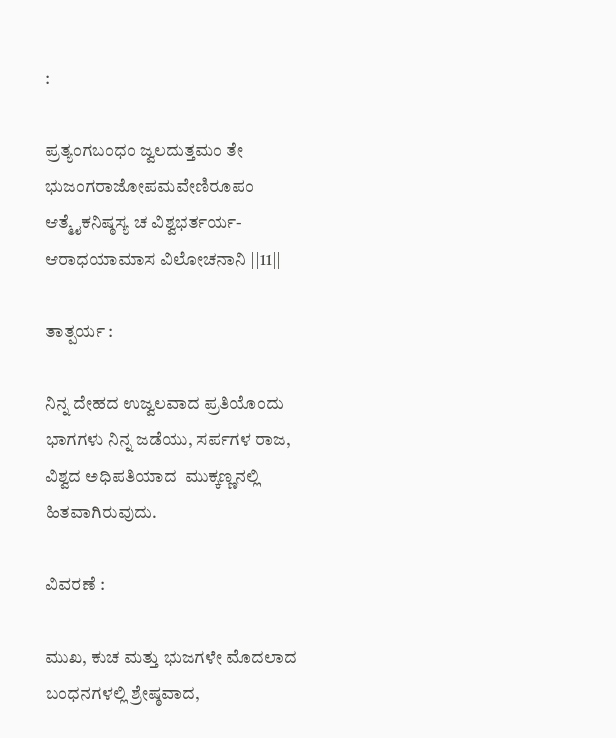:

ಪ್ರತ್ಯಂಗಬಂಧಂ ಜ್ವಲದುತ್ತಮಂ ತೇ
ಭುಜಂಗರಾಜೋಪಮವೇಣಿರೂಪಂ
ಆತ್ಮೈಕನಿಷ್ಠಸ್ಯ ಚ ವಿಶ್ವಭರ್ತರ್ಯ-
ಆರಾಧಯಾಮಾಸ ವಿಲೋಚನಾನಿ ||11||

ತಾತ್ಪರ್ಯ :

ನಿನ್ನ ದೇಹದ ಉಜ್ವಲವಾದ ಪ್ರತಿಯೊಂದು ಭಾಗಗಳು ನಿನ್ನ ಜಡೆಯು, ಸರ್ಪಗಳ ರಾಜ, ವಿಶ್ವದ ಅಧಿಪತಿಯಾದ  ಮುಕ್ಕಣ್ಣನಲ್ಲಿ ಹಿತವಾಗಿರುವುದು.

ವಿವರಣೆ :

ಮುಖ, ಕುಚ ಮತ್ತು ಭುಜಗಳೇ ಮೊದಲಾದ ಬಂಧನಗಳಲ್ಲಿ ಶ್ರೇಷ್ಠವಾದ,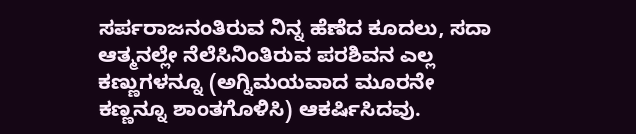ಸರ್ಪರಾಜನಂತಿರುವ ನಿನ್ನ ಹೆಣೆದ ಕೂದಲು, ಸದಾ ಆತ್ಮನಲ್ಲೇ ನೆಲೆಸಿನಿಂತಿರುವ ಪರಶಿವನ ಎಲ್ಲ ಕಣ್ಣುಗಳನ್ನೂ (ಅಗ್ನಿಮಯವಾದ ಮೂರನೇ ಕಣ್ಣನ್ನೂ ಶಾಂತಗೊಳಿಸಿ) ಆಕರ್ಷಿಸಿದವು.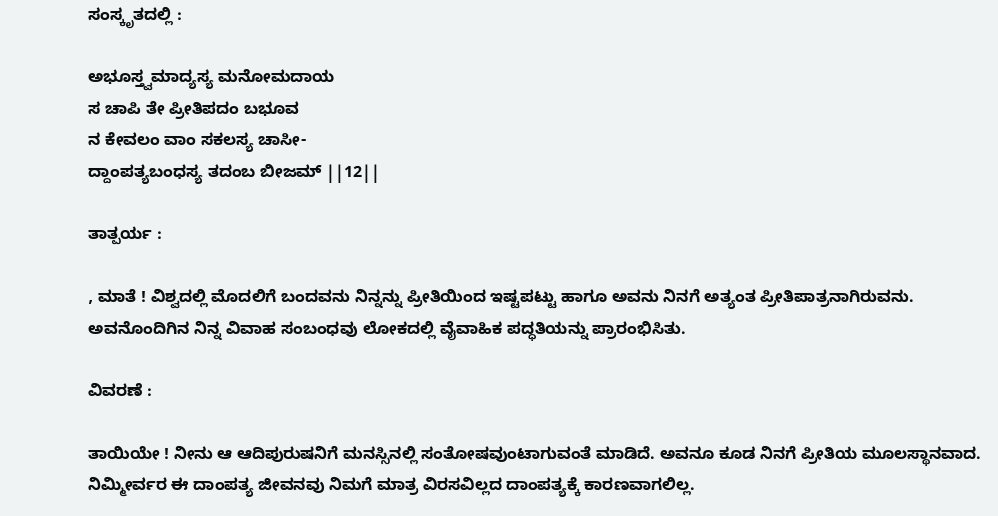ಸಂಸ್ಕೃತದಲ್ಲಿ :

ಅಭೂಸ್ತ್ವಮಾದ್ಯಸ್ಯ ಮನೋಮದಾಯ
ಸ ಚಾಪಿ ತೇ ಪ್ರೀತಿಪದಂ ಬಭೂವ
ನ ಕೇವಲಂ ವಾಂ ಸಕಲಸ್ಯ ಚಾಸೀ-
ದ್ದಾಂಪತ್ಯಬಂಧಸ್ಯ ತದಂಬ ಬೀಜಮ್ ||12||

ತಾತ್ಪರ್ಯ :

, ಮಾತೆ ! ವಿಶ್ವದಲ್ಲಿ ಮೊದಲಿಗೆ ಬಂದವನು ನಿನ್ನನ್ನು ಪ್ರೀತಿಯಿಂದ ಇಷ್ಟಪಟ್ಟು ಹಾಗೂ ಅವನು ನಿನಗೆ ಅತ್ಯಂತ ಪ್ರೀತಿಪಾತ್ರನಾಗಿರುವನು. ಅವನೊಂದಿಗಿನ ನಿನ್ನ ವಿವಾಹ ಸಂಬಂಧವು ಲೋಕದಲ್ಲಿ ವೈವಾಹಿಕ ಪದ್ಧತಿಯನ್ನು ಪ್ರಾರಂಭಿಸಿತು.

ವಿವರಣೆ :

ತಾಯಿಯೇ ! ನೀನು ಆ ಆದಿಪುರುಷನಿಗೆ ಮನಸ್ಸಿನಲ್ಲಿ ಸಂತೋಷವುಂಟಾಗುವಂತೆ ಮಾಡಿದೆ. ಅವನೂ ಕೂಡ ನಿನಗೆ ಪ್ರೀತಿಯ ಮೂಲಸ್ಥಾನವಾದ. ನಿಮ್ಮೀರ್ವರ ಈ ದಾಂಪತ್ಯ ಜೀವನವು ನಿಮಗೆ ಮಾತ್ರ ವಿರಸವಿಲ್ಲದ ದಾಂಪತ್ಯಕ್ಕೆ ಕಾರಣವಾಗಲಿಲ್ಲ.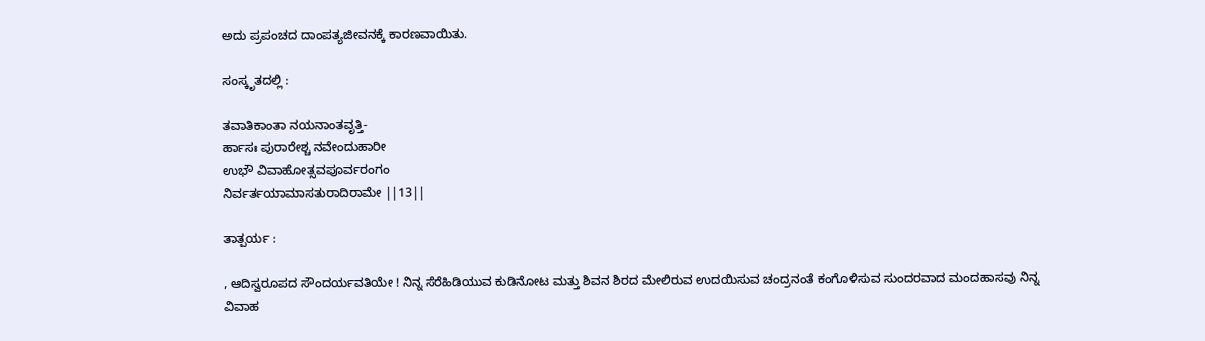ಅದು ಪ್ರಪಂಚದ ದಾಂಪತ್ಯಜೀವನಕ್ಕೆ ಕಾರಣವಾಯಿತು.

ಸಂಸ್ಕೃತದಲ್ಲಿ :

ತವಾತಿಕಾಂತಾ ನಯನಾಂತವೃತ್ತಿ-
ರ್ಹಾಸಃ ಪುರಾರೇಶ್ಚ ನವೇಂದುಹಾರೀ
ಉಭೌ ವಿವಾಹೋತ್ಸವಪೂರ್ವರಂಗಂ
ನಿರ್ವರ್ತಯಾಮಾಸತುರಾದಿರಾಮೇ ||13||

ತಾತ್ಪರ್ಯ :

, ಆದಿಸ್ವರೂಪದ ಸೌಂದರ್ಯವತಿಯೇ ! ನಿನ್ನ ಸೆರೆಹಿಡಿಯುವ ಕುಡಿನೋಟ ಮತ್ತು ಶಿವನ ಶಿರದ ಮೇಲಿರುವ ಉದಯಿಸುವ ಚಂದ್ರನಂತೆ ಕಂಗೊಳಿಸುವ ಸುಂದರವಾದ ಮಂದಹಾಸವು ನಿನ್ನ ವಿವಾಹ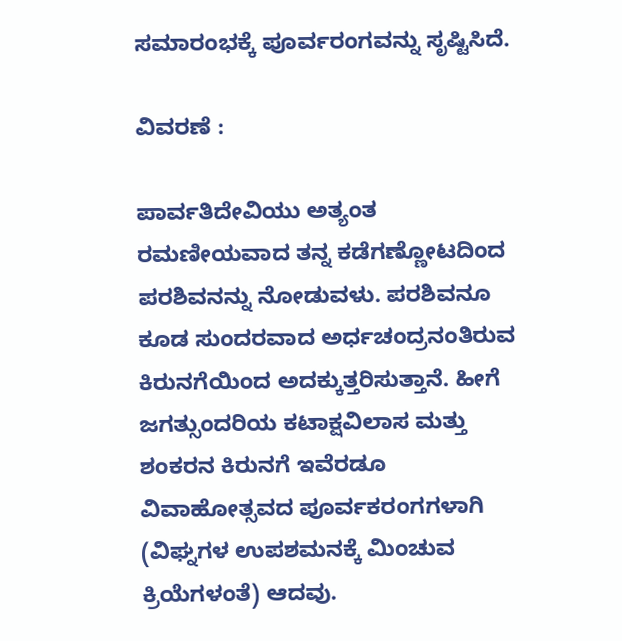ಸಮಾರಂಭಕ್ಕೆ ಪೂರ್ವರಂಗವನ್ನು ಸೃಷ್ಟಿಸಿದೆ.

ವಿವರಣೆ :

ಪಾರ್ವತಿದೇವಿಯು ಅತ್ಯಂತ ರಮಣೀಯವಾದ ತನ್ನ ಕಡೆಗಣ್ಣೋಟದಿಂದ ಪರಶಿವನನ್ನು ನೋಡುವಳು. ಪರಶಿವನೂ ಕೂಡ ಸುಂದರವಾದ ಅರ್ಧಚಂದ್ರನಂತಿರುವ ಕಿರುನಗೆಯಿಂದ ಅದಕ್ಕುತ್ತರಿಸುತ್ತಾನೆ. ಹೀಗೆ ಜಗತ್ಸುಂದರಿಯ ಕಟಾಕ್ಷವಿಲಾಸ ಮತ್ತು ಶಂಕರನ ಕಿರುನಗೆ ಇವೆರಡೂ ವಿವಾಹೋತ್ಸವದ ಪೂರ್ವಕರಂಗಗಳಾಗಿ (ವಿಘ್ನಗಳ ಉಪಶಮನಕ್ಕೆ ಮಿಂಚುವ ಕ್ರಿಯೆಗಳಂತೆ) ಆದವು.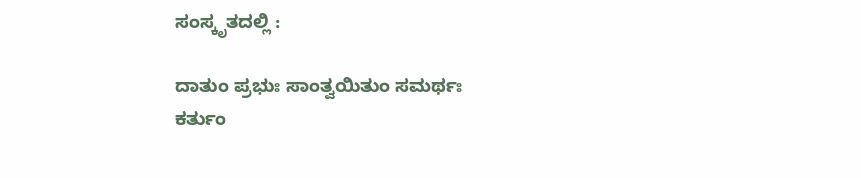ಸಂಸ್ಕೃತದಲ್ಲಿ :

ದಾತುಂ ಪ್ರಭುಃ ಸಾಂತ್ವಯಿತುಂ ಸಮರ್ಥಃ
ಕರ್ತುಂ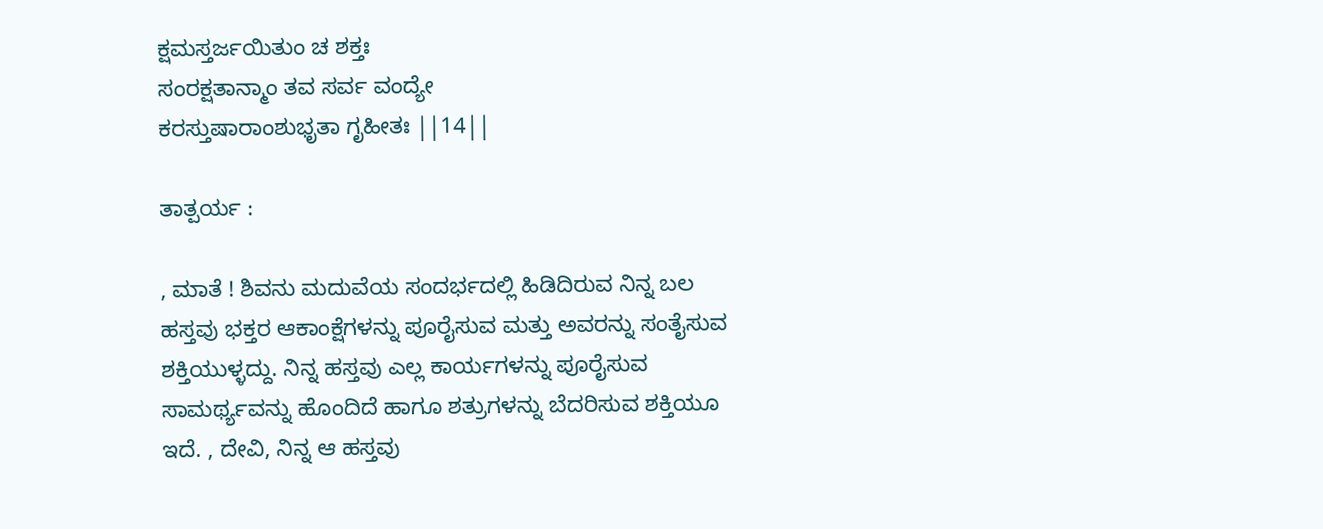ಕ್ಷಮಸ್ತರ್ಜಯಿತುಂ ಚ ಶಕ್ತಃ
ಸಂರಕ್ಷತಾನ್ಮಾಂ ತವ ಸರ್ವ ವಂದ್ಯೇ
ಕರಸ್ತುಷಾರಾಂಶುಭೃತಾ ಗೃಹೀತಃ ||14||

ತಾತ್ಪರ್ಯ :

, ಮಾತೆ ! ಶಿವನು ಮದುವೆಯ ಸಂದರ್ಭದಲ್ಲಿ ಹಿಡಿದಿರುವ ನಿನ್ನ ಬಲ ಹಸ್ತವು ಭಕ್ತರ ಆಕಾಂಕ್ಷೆಗಳನ್ನು ಪೂರೈಸುವ ಮತ್ತು ಅವರನ್ನು ಸಂತೈಸುವ ಶಕ್ತಿಯುಳ್ಳದ್ದು. ನಿನ್ನ ಹಸ್ತವು ಎಲ್ಲ ಕಾರ್ಯಗಳನ್ನು ಪೂರೈಸುವ ಸಾಮರ್ಥ್ಯವನ್ನು ಹೊಂದಿದೆ ಹಾಗೂ ಶತ್ರುಗಳನ್ನು ಬೆದರಿಸುವ ಶಕ್ತಿಯೂ ಇದೆ. , ದೇವಿ, ನಿನ್ನ ಆ ಹಸ್ತವು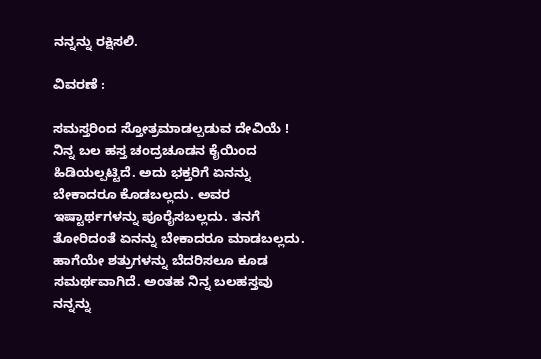ನನ್ನನ್ನು ರಕ್ಷಿಸಲಿ.

ವಿವರಣೆ :

ಸಮಸ್ತರಿಂದ ಸ್ತೋತ್ರಮಾಡಲ್ಪಡುವ ದೇವಿಯೆ ! ನಿನ್ನ ಬಲ ಹಸ್ತ ಚಂದ್ರಚೂಡನ ಕೈಯಿಂದ ಹಿಡಿಯಲ್ಪಟ್ಟಿದೆ. ಅದು ಭಕ್ತರಿಗೆ ಏನನ್ನು ಬೇಕಾದರೂ ಕೊಡಬಲ್ಲದು. ಅವರ ಇಷ್ಟಾರ್ಥಗಳನ್ನು ಪೂರೈಸಬಲ್ಲದು. ತನಗೆ ತೋರಿದಂತೆ ಏನನ್ನು ಬೇಕಾದರೂ ಮಾಡಬಲ್ಲದು. ಹಾಗೆಯೇ ಶತ್ರುಗಳನ್ನು ಬೆದರಿಸಲೂ ಕೂಡ ಸಮರ್ಥವಾಗಿದೆ. ಅಂತಹ ನಿನ್ನ ಬಲಹಸ್ತವು ನನ್ನನ್ನು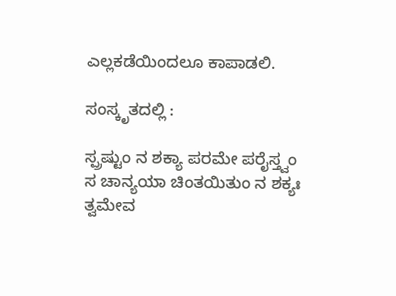ಎಲ್ಲಕಡೆಯಿಂದಲೂ ಕಾಪಾಡಲಿ.

ಸಂಸ್ಕೃತದಲ್ಲಿ :

ಸ್ಪ್ರಷ್ಟುಂ ನ ಶಕ್ಯಾ ಪರಮೇ ಪರೈಸ್ತ್ವಂ
ಸ ಚಾನ್ಯಯಾ ಚಿಂತಯಿತುಂ ನ ಶಕ್ಯಃ
ತ್ವಮೇವ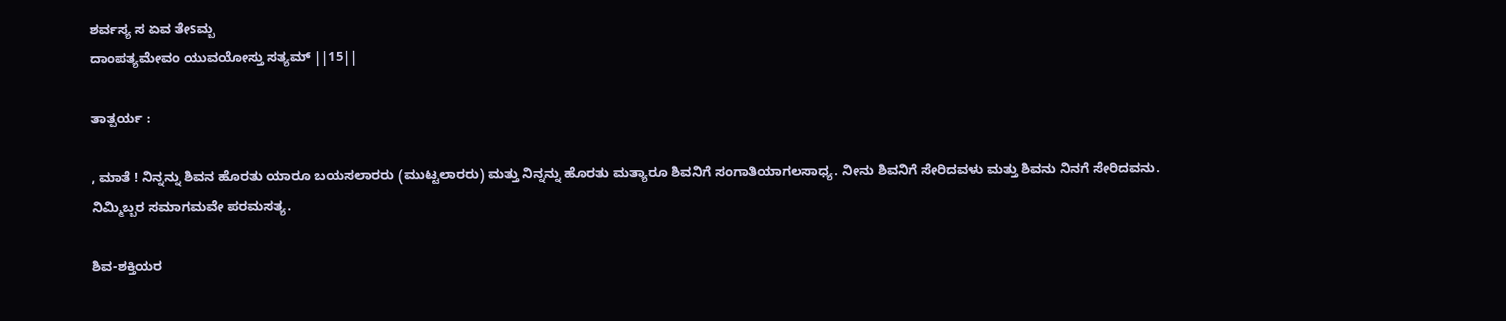ಶರ್ವಸ್ಯ ಸ ಏವ ತೇsಮ್ಬ
ದಾಂಪತ್ಯಮೇವಂ ಯುವಯೋಸ್ತು ಸತ್ಯಮ್ ||15||

ತಾತ್ಪರ್ಯ :

, ಮಾತೆ ! ನಿನ್ನನ್ನು ಶಿವನ ಹೊರತು ಯಾರೂ ಬಯಸಲಾರರು (ಮುಟ್ಟಲಾರರು) ಮತ್ತು ನಿನ್ನನ್ನು ಹೊರತು ಮತ್ಯಾರೂ ಶಿವನಿಗೆ ಸಂಗಾತಿಯಾಗಲಸಾಧ್ಯ. ನೀನು ಶಿವನಿಗೆ ಸೇರಿದವಳು ಮತ್ತು ಶಿವನು ನಿನಗೆ ಸೇರಿದವನು. ನಿಮ್ಮಿಬ್ಬರ ಸಮಾಗಮವೇ ಪರಮಸತ್ಯ.

ಶಿವ-ಶಕ್ತಿಯರ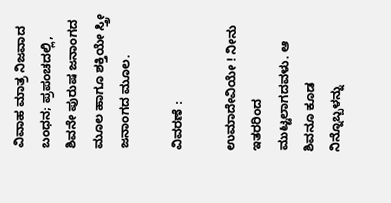ವಿವಾಹ ಮಾತ್ರ ನಿಜವಾದ ಬಂಧನ; ಪ್ರಪಂಚದಲ್ಲಿ, ಶಿವನೇ ಪುರುಷ ಜನಾಂಗದ ಮೂಲ ಹಾಗೂ ಶಕ್ತಿಯೇ ಸ್ತ್ರೀ ಜನಾಂಗದ ಮೂಲ.

ವಿವರಣೆ :

ಉಮಾದೇವಿಯೇ ! ನೀನು ಇತರರಿಂದ ಮುಟ್ಟಲಾಗದವಳು. ಆ ಶಿವನೂ ಕೂಡ ನಿನ್ನೊಬ್ಬಳನ್ನು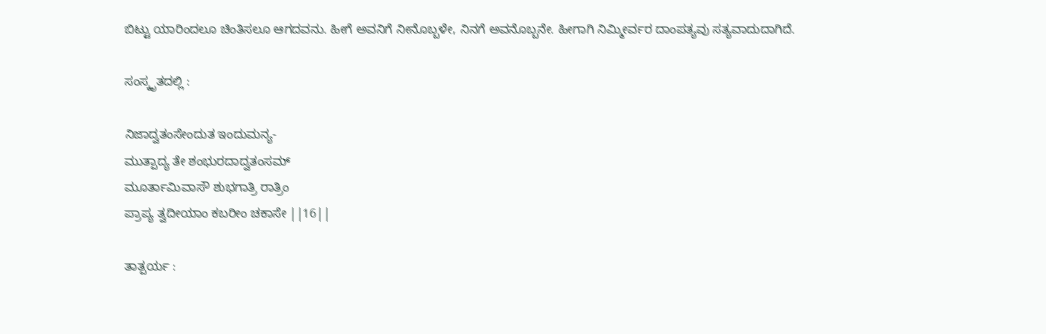ಬಿಟ್ಟು ಯಾರಿಂದಲೂ ಚಿಂತಿಸಲೂ ಆಗದವನು. ಹೀಗೆ ಅವನಿಗೆ ನೀನೊಬ್ಬಳೇ, ನಿನಗೆ ಅವನೊಬ್ಬನೇ. ಹೀಗಾಗಿ ನಿಮ್ಮೀರ್ವರ ದಾಂಪತ್ಯವು ಸತ್ಯವಾದುದಾಗಿದೆ.

ಸಂಸ್ಕೃತದಲ್ಲಿ :

ನಿಜಾದ್ವತಂಸೇಂದುತ ಇಂದುಮನ್ಯ-
ಮುತ್ಪಾದ್ಯ ತೇ ಶಂಭುರದಾದ್ವತಂಸಮ್
ಮೂರ್ತಾಮಿವಾಸೌ ಶುಭಗಾತ್ರಿ ರಾತ್ರಿಂ
ಪ್ರಾಪ್ಯ ತ್ವದೀಯಾಂ ಕಬರೀಂ ಚಕಾಸೇ ||16||

ತಾತ್ಪರ್ಯ :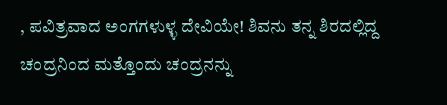, ಪವಿತ್ರವಾದ ಅಂಗಗಳುಳ್ಳ ದೇವಿಯೇ! ಶಿವನು ತನ್ನ ಶಿರದಲ್ಲಿದ್ದ ಚಂದ್ರನಿಂದ ಮತ್ತೊಂದು ಚಂದ್ರನನ್ನು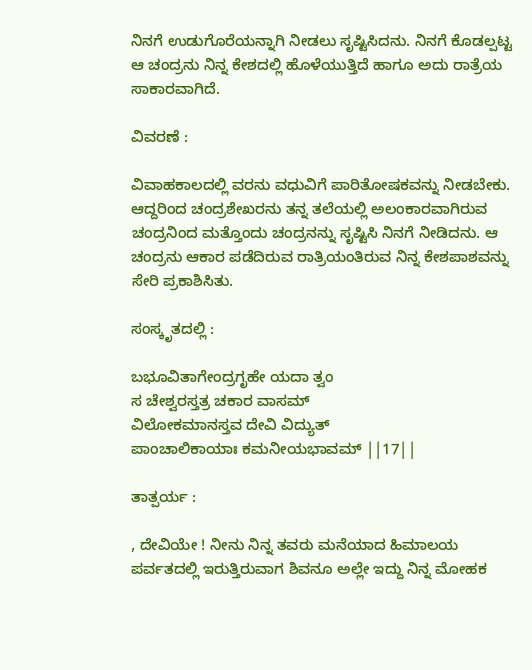ನಿನಗೆ ಉಡುಗೊರೆಯನ್ನಾಗಿ ನೀಡಲು ಸೃಷ್ಟಿಸಿದನು. ನಿನಗೆ ಕೊಡಲ್ಪಟ್ಟ ಆ ಚಂದ್ರನು ನಿನ್ನ ಕೇಶದಲ್ಲಿ ಹೊಳೆಯುತ್ತಿದೆ ಹಾಗೂ ಅದು ರಾತ್ರೆಯ ಸಾಕಾರವಾಗಿದೆ.

ವಿವರಣೆ :

ವಿವಾಹಕಾಲದಲ್ಲಿ ವರನು ವಧುವಿಗೆ ಪಾರಿತೋಷಕವನ್ನು ನೀಡಬೇಕು. ಆದ್ದರಿಂದ ಚಂದ್ರಶೇಖರನು ತನ್ನ ತಲೆಯಲ್ಲಿ ಅಲಂಕಾರವಾಗಿರುವ ಚಂದ್ರನಿಂದ ಮತ್ತೊಂದು ಚಂದ್ರನನ್ನು ಸೃಷ್ಟಿಸಿ ನಿನಗೆ ನೀಡಿದನು. ಆ ಚಂದ್ರನು ಆಕಾರ ಪಡೆದಿರುವ ರಾತ್ರಿಯಂತಿರುವ ನಿನ್ನ ಕೇಶಪಾಶವನ್ನು ಸೇರಿ ಪ್ರಕಾಶಿಸಿತು.

ಸಂಸ್ಕೃತದಲ್ಲಿ :

ಬಭೂವಿತಾಗೇಂದ್ರಗೃಹೇ ಯದಾ ತ್ವಂ
ಸ ಚೇಶ್ವರಸ್ತತ್ರ ಚಕಾರ ವಾಸಮ್
ವಿಲೋಕಮಾನಸ್ತವ ದೇವಿ ವಿದ್ಯುತ್
ಪಾಂಚಾಲಿಕಾಯಾಃ ಕಮನೀಯಭಾವಮ್ ||17||

ತಾತ್ಪರ್ಯ :

, ದೇವಿಯೇ ! ನೀನು ನಿನ್ನ ತವರು ಮನೆಯಾದ ಹಿಮಾಲಯ ಪರ್ವತದಲ್ಲಿ ಇರುತ್ತಿರುವಾಗ ಶಿವನೂ ಅಲ್ಲೇ ಇದ್ದು ನಿನ್ನ ಮೋಹಕ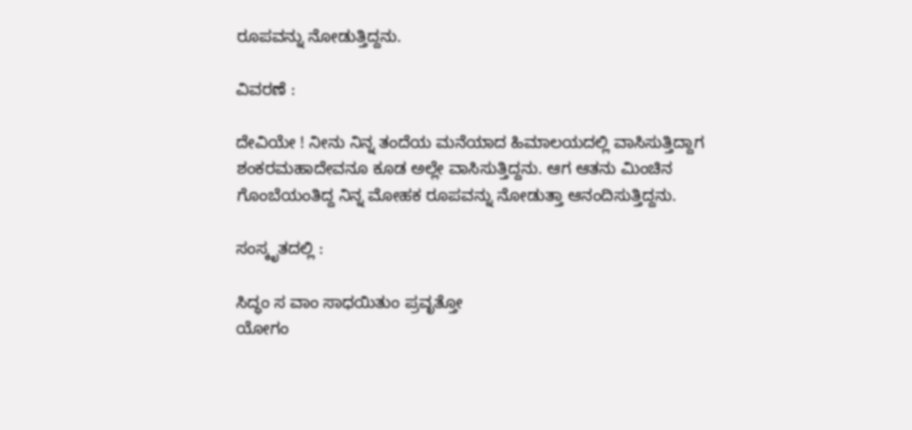ರೂಪವನ್ನು ನೋಡುತ್ತಿದ್ದನು.

ವಿವರಣೆ :

ದೇವಿಯೇ ! ನೀನು ನಿನ್ನ ತಂದೆಯ ಮನೆಯಾದ ಹಿಮಾಲಯದಲ್ಲಿ ವಾಸಿಸುತ್ತಿದ್ದಾಗ ಶಂಕರಮಹಾದೇವನೂ ಕೂಡ ಅಲ್ಲೇ ವಾಸಿಸುತ್ತಿದ್ದನು. ಆಗ ಆತನು ಮಿಂಚಿನ ಗೊಂಬೆಯಂತಿದ್ದ ನಿನ್ನ ಮೋಹಕ ರೂಪವನ್ನು ನೋಡುತ್ತಾ ಆನಂದಿಸುತ್ತಿದ್ದನು.

ಸಂಸ್ಕೃತದಲ್ಲಿ :

ಸಿದ್ಧಂ ಸ ವಾಂ ಸಾಧಯಿತುಂ ಪ್ರವೃತ್ತೋ
ಯೋಗಂ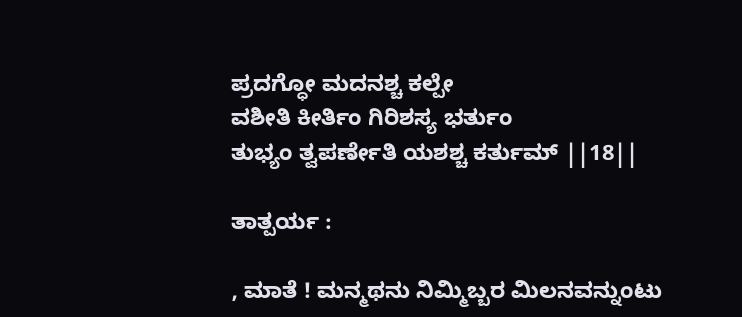ಪ್ರದಗ್ಧೋ ಮದನಶ್ಚ ಕಲ್ಪೇ
ವಶೀತಿ ಕೀರ್ತಿಂ ಗಿರಿಶಸ್ಯ ಭರ್ತುಂ
ತುಭ್ಯಂ ತ್ವಪರ್ಣೇತಿ ಯಶಶ್ಚ ಕರ್ತುಮ್ ||18||

ತಾತ್ಪರ್ಯ :

, ಮಾತೆ ! ಮನ್ಮಥನು ನಿಮ್ಮಿಬ್ಬರ ಮಿಲನವನ್ನುಂಟು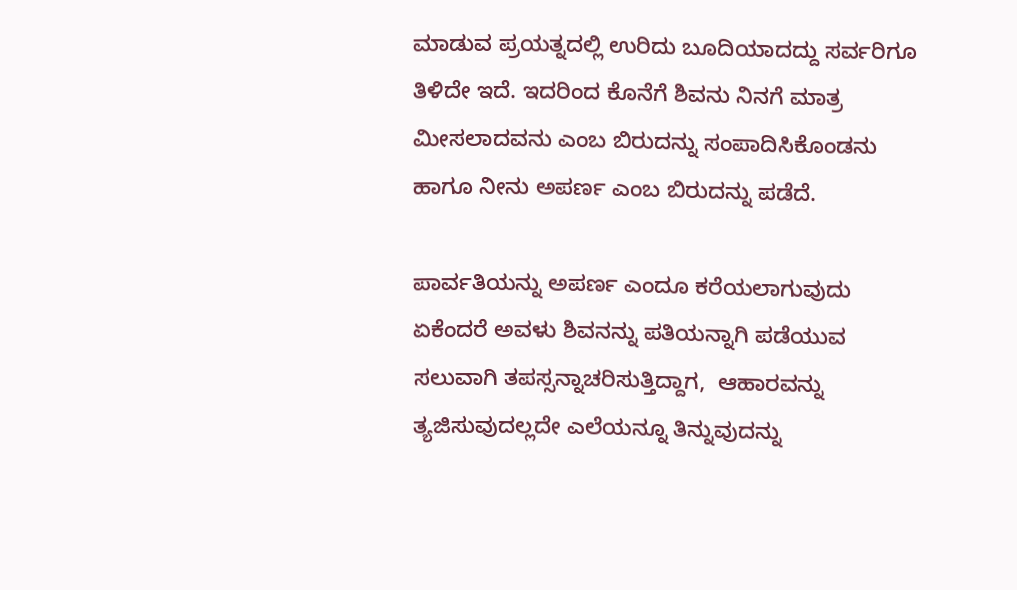ಮಾಡುವ ಪ್ರಯತ್ನದಲ್ಲಿ ಉರಿದು ಬೂದಿಯಾದದ್ದು ಸರ್ವರಿಗೂ ತಿಳಿದೇ ಇದೆ. ಇದರಿಂದ ಕೊನೆಗೆ ಶಿವನು ನಿನಗೆ ಮಾತ್ರ ಮೀಸಲಾದವನು ಎಂಬ ಬಿರುದನ್ನು ಸಂಪಾದಿಸಿಕೊಂಡನು ಹಾಗೂ ನೀನು ಅಪರ್ಣ ಎಂಬ ಬಿರುದನ್ನು ಪಡೆದೆ.

ಪಾರ್ವತಿಯನ್ನು ಅಪರ್ಣ ಎಂದೂ ಕರೆಯಲಾಗುವುದು ಏಕೆಂದರೆ ಅವಳು ಶಿವನನ್ನು ಪತಿಯನ್ನಾಗಿ ಪಡೆಯುವ ಸಲುವಾಗಿ ತಪಸ್ಸನ್ನಾಚರಿಸುತ್ತಿದ್ದಾಗ,  ಆಹಾರವನ್ನು ತ್ಯಜಿಸುವುದಲ್ಲದೇ ಎಲೆಯನ್ನೂ ತಿನ್ನುವುದನ್ನು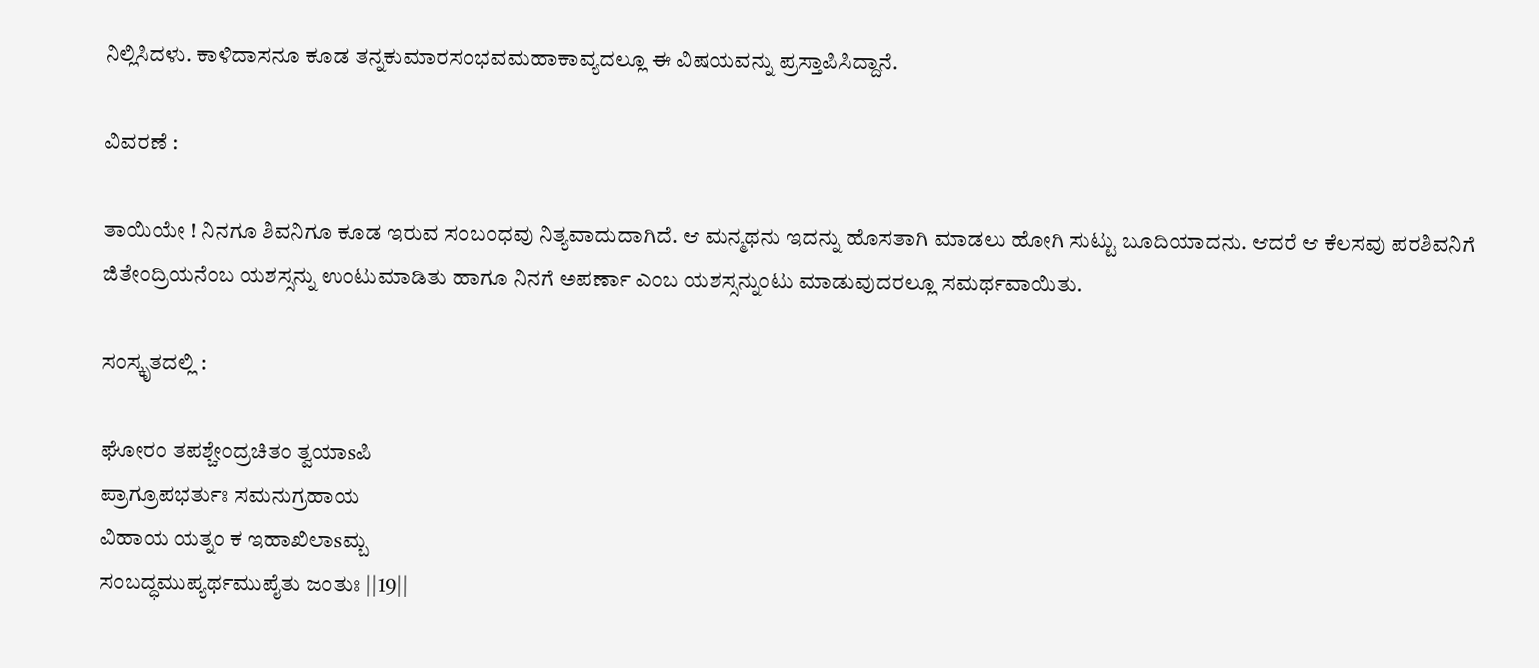ನಿಲ್ಲಿಸಿದಳು. ಕಾಳಿದಾಸನೂ ಕೂಡ ತನ್ನಕುಮಾರಸಂಭವಮಹಾಕಾವ್ಯದಲ್ಲೂ ಈ ವಿಷಯವನ್ನು ಪ್ರಸ್ತಾಪಿಸಿದ್ದಾನೆ.

ವಿವರಣೆ :

ತಾಯಿಯೇ ! ನಿನಗೂ ಶಿವನಿಗೂ ಕೂಡ ಇರುವ ಸಂಬಂಧವು ನಿತ್ಯವಾದುದಾಗಿದೆ. ಆ ಮನ್ಮಥನು ಇದನ್ನು ಹೊಸತಾಗಿ ಮಾಡಲು ಹೋಗಿ ಸುಟ್ಟು ಬೂದಿಯಾದನು. ಆದರೆ ಆ ಕೆಲಸವು ಪರಶಿವನಿಗೆ ಜಿತೇಂದ್ರಿಯನೆಂಬ ಯಶಸ್ಸನ್ನು ಉಂಟುಮಾಡಿತು ಹಾಗೂ ನಿನಗೆ ಅಪರ್ಣಾ ಎಂಬ ಯಶಸ್ಸನ್ನುಂಟು ಮಾಡುವುದರಲ್ಲೂ ಸಮರ್ಥವಾಯಿತು.

ಸಂಸ್ಕೃತದಲ್ಲಿ :

ಘೋರಂ ತಪಶ್ಚೇಂದ್ರಚಿತಂ ತ್ವಯಾsಪಿ
ಪ್ರಾಗ್ರೂಪಭರ್ತುಃ ಸಮನುಗ್ರಹಾಯ
ವಿಹಾಯ ಯತ್ನಂ ಕ ಇಹಾಖಿಲಾsಮ್ಬ
ಸಂಬದ್ಧಮುಪ್ಯರ್ಥಮುಪೈತು ಜಂತುಃ ||19||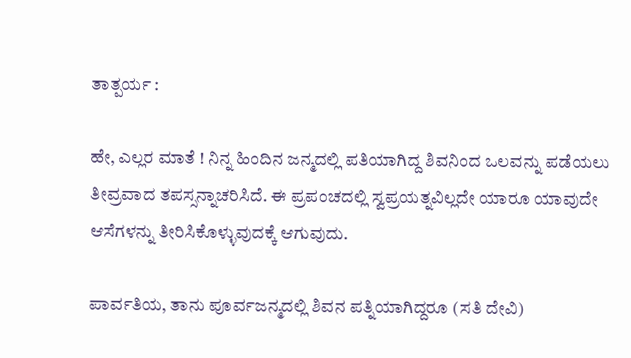ತಾತ್ಪರ್ಯ :

ಹೇ, ಎಲ್ಲರ ಮಾತೆ ! ನಿನ್ನ ಹಿಂದಿನ ಜನ್ಮದಲ್ಲಿ ಪತಿಯಾಗಿದ್ದ ಶಿವನಿಂದ ಒಲವನ್ನು ಪಡೆಯಲು ತೀವ್ರವಾದ ತಪಸ್ಸನ್ನಾಚರಿಸಿದೆ. ಈ ಪ್ರಪಂಚದಲ್ಲಿ ಸ್ವಪ್ರಯತ್ನವಿಲ್ಲದೇ ಯಾರೂ ಯಾವುದೇ ಆಸೆಗಳನ್ನು ತೀರಿಸಿಕೊಳ್ಳುವುದಕ್ಕೆ ಆಗುವುದು.

ಪಾರ್ವತಿಯ, ತಾನು ಪೂರ್ವಜನ್ಮದಲ್ಲಿ ಶಿವನ ಪತ್ನಿಯಾಗಿದ್ದರೂ (ಸತಿ ದೇವಿ)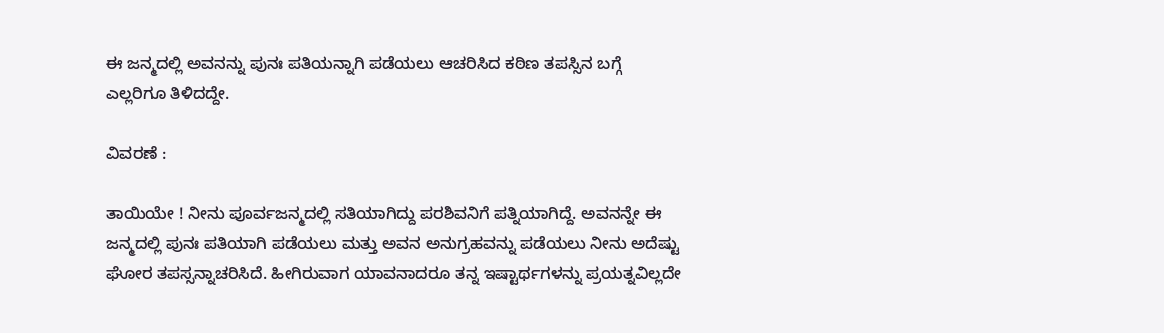ಈ ಜನ್ಮದಲ್ಲಿ ಅವನನ್ನು ಪುನಃ ಪತಿಯನ್ನಾಗಿ ಪಡೆಯಲು ಆಚರಿಸಿದ ಕಠಿಣ ತಪಸ್ಸಿನ ಬಗ್ಗೆ ಎಲ್ಲರಿಗೂ ತಿಳಿದದ್ದೇ.

ವಿವರಣೆ :

ತಾಯಿಯೇ ! ನೀನು ಪೂರ್ವಜನ್ಮದಲ್ಲಿ ಸತಿಯಾಗಿದ್ದು ಪರಶಿವನಿಗೆ ಪತ್ನಿಯಾಗಿದ್ದೆ. ಅವನನ್ನೇ ಈ ಜನ್ಮದಲ್ಲಿ ಪುನಃ ಪತಿಯಾಗಿ ಪಡೆಯಲು ಮತ್ತು ಅವನ ಅನುಗ್ರಹವನ್ನು ಪಡೆಯಲು ನೀನು ಅದೆಷ್ಟು ಘೋರ ತಪಸ್ಸನ್ನಾಚರಿಸಿದೆ. ಹೀಗಿರುವಾಗ ಯಾವನಾದರೂ ತನ್ನ ಇಷ್ಟಾರ್ಥಗಳನ್ನು ಪ್ರಯತ್ನವಿಲ್ಲದೇ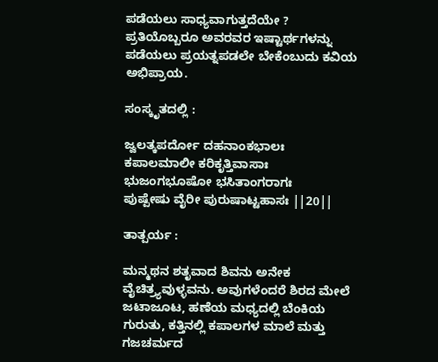ಪಡೆಯಲು ಸಾಧ್ಯವಾಗುತ್ತದೆಯೇ ? ಪ್ರತಿಯೊಬ್ಬರೂ ಅವರವರ ಇಷ್ಟಾರ್ಥಗಳನ್ನು ಪಡೆಯಲು ಪ್ರಯತ್ನಪಡಲೇ ಬೇಕೆಂಬುದು ಕವಿಯ ಅಭಿಪ್ರಾಯ.

ಸಂಸ್ಕೃತದಲ್ಲಿ :

ಜ್ವಲತ್ಕಪರ್ದೋ ದಹನಾಂಕಭಾಲಃ
ಕಪಾಲಮಾಲೀ ಕರಿಕೃತ್ತಿವಾಸಾಃ
ಭುಜಂಗಭೂಷೋ ಭಸಿತಾಂಗರಾಗಃ
ಪುಷ್ಪೇಷು ವೈರೀ ಪುರುಷಾಟ್ಟಹಾಸಃ ||20||

ತಾತ್ಪರ್ಯ :

ಮನ್ಮಥನ ಶತೃವಾದ ಶಿವನು ಅನೇಕ ವೈಚಿತ್ರ್ಯವುಳ್ಳವನು. ಅವುಗಳೆಂದರೆ ಶಿರದ ಮೇಲೆ ಜಟಾಜೂಟ, ಹಣೆಯ ಮಧ್ಯದಲ್ಲಿ ಬೆಂಕಿಯ ಗುರುತು, ಕತ್ತಿನಲ್ಲಿ ಕಪಾಲಗಳ ಮಾಲೆ ಮತ್ತು ಗಜಚರ್ಮದ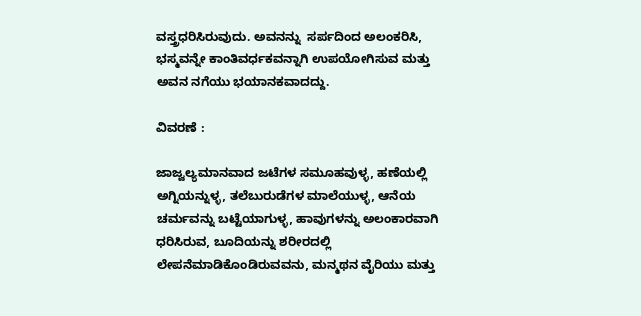ವಸ್ತ್ರಧರಿಸಿರುವುದು. ಅವನನ್ನು  ಸರ್ಪದಿಂದ ಅಲಂಕರಿಸಿ, ಭಸ್ಮವನ್ನೇ ಕಾಂತಿವರ್ಧಕವನ್ನಾಗಿ ಉಪಯೋಗಿಸುವ ಮತ್ತು ಅವನ ನಗೆಯು ಭಯಾನಕವಾದದ್ದು.

ವಿವರಣೆ :

ಜಾಜ್ವಲ್ಯಮಾನವಾದ ಜಟೆಗಳ ಸಮೂಹವುಳ್ಳ, ಹಣೆಯಲ್ಲಿ ಅಗ್ನಿಯನ್ನುಳ್ಳ, ತಲೆಬುರುಡೆಗಳ ಮಾಲೆಯುಳ್ಳ, ಆನೆಯ ಚರ್ಮವನ್ನು ಬಟ್ಟೆಯಾಗುಳ್ಳ, ಹಾವುಗಳನ್ನು ಅಲಂಕಾರವಾಗಿ ಧರಿಸಿರುವ, ಬೂದಿಯನ್ನು ಶರೀರದಲ್ಲಿ ಲೇಪನೆಮಾಡಿಕೊಂಡಿರುವವನು, ಮನ್ಮಥನ ವೈರಿಯು ಮತ್ತು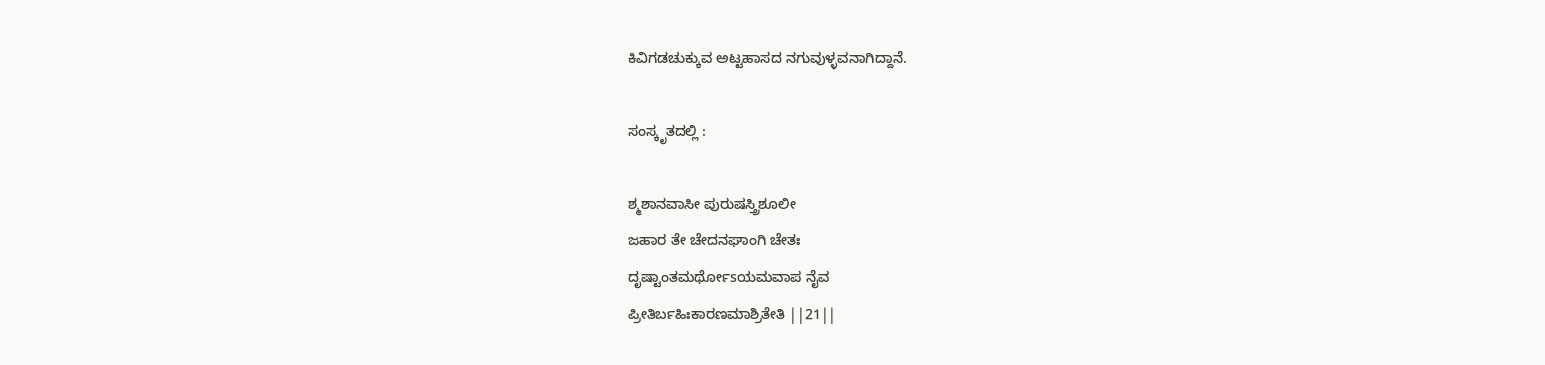ಕಿವಿಗಡಚುಕ್ಕುವ ಅಟ್ಟಹಾಸದ ನಗುವುಳ್ಳವನಾಗಿದ್ದಾನೆ.

ಸಂಸ್ಕೃತದಲ್ಲಿ :

ಶ್ಮಶಾನವಾಸೀ ಪುರುಷಸ್ತ್ರಿಶೂಲೀ
ಜಹಾರ ತೇ ಚೇದನಘಾಂಗಿ ಚೇತಃ
ದೃಷ್ಟಾಂತಮರ್ಥೋsಯಮವಾಪ ನೈವ
ಪ್ರೀತಿರ್ಬಹಿಃಕಾರಣಮಾಶ್ರಿತೇತಿ ||21||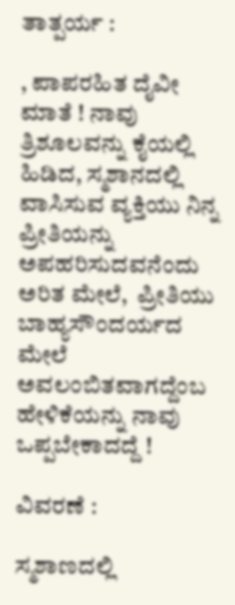ತಾತ್ಪರ್ಯ :

, ಪಾಪರಹಿತ ದೈವೀ ಮಾತೆ ! ನಾವು ತ್ರಿಶೂಲವನ್ನು ಕೈಯಲ್ಲಿ ಹಿಡಿದ, ಸ್ಮಶಾನದಲ್ಲಿ ವಾಸಿಸುವ ವ್ಯಕ್ತಿಯು ನಿನ್ನ ಪ್ರೀತಿಯನ್ನು ಅಪಹರಿಸುದವನೆಂದು ಅರಿತ ಮೇಲೆ,  ಪ್ರೀತಿಯು ಬಾಹ್ಯಸೌಂದರ್ಯದ ಮೇಲೆ ಅವಲಂಬಿತವಾಗದ್ದೆಂಬ ಹೇಳಿಕೆಯನ್ನು ನಾವು ಒಪ್ಪಬೇಕಾದದ್ದೆ !

ವಿವರಣೆ :

ಸ್ಮಶಾಣದಲ್ಲಿ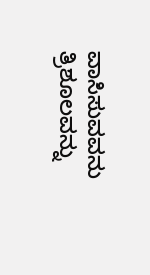ವಾಸಿಸುವವನು ತ್ರಿಶೂಲವನ್ನು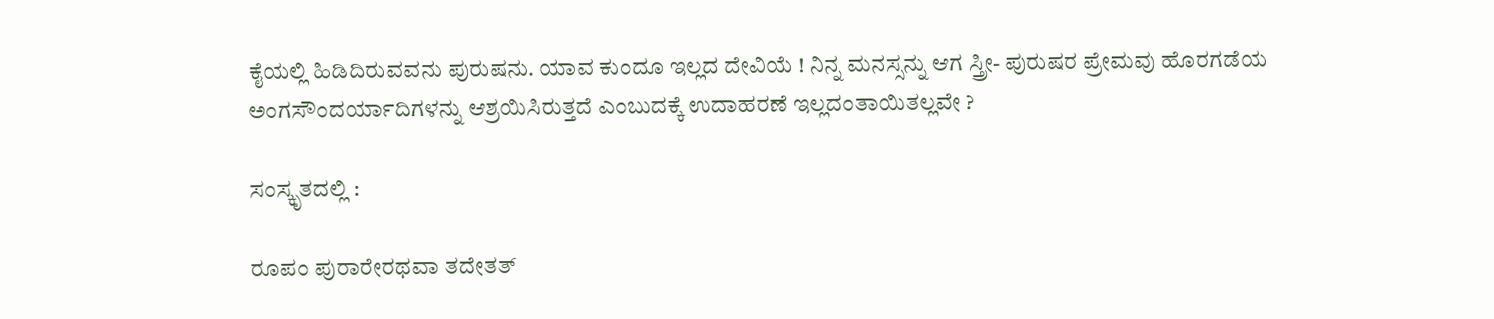ಕೈಯಲ್ಲಿ ಹಿಡಿದಿರುವವನು ಪುರುಷನು. ಯಾವ ಕುಂದೂ ಇಲ್ಲದ ದೇವಿಯೆ ! ನಿನ್ನ ಮನಸ್ಸನ್ನು ಆಗ ಸ್ತ್ರೀ- ಪುರುಷರ ಪ್ರೇಮವು ಹೊರಗಡೆಯ ಅಂಗಸೌಂದರ್ಯಾದಿಗಳನ್ನು ಆಶ್ರಯಿಸಿರುತ್ತದೆ ಎಂಬುದಕ್ಕೆ ಉದಾಹರಣೆ ಇಲ್ಲದಂತಾಯಿತಲ್ಲವೇ ?

ಸಂಸ್ಕೃತದಲ್ಲಿ :

ರೂಪಂ ಪುರಾರೇರಥವಾ ತದೇತತ್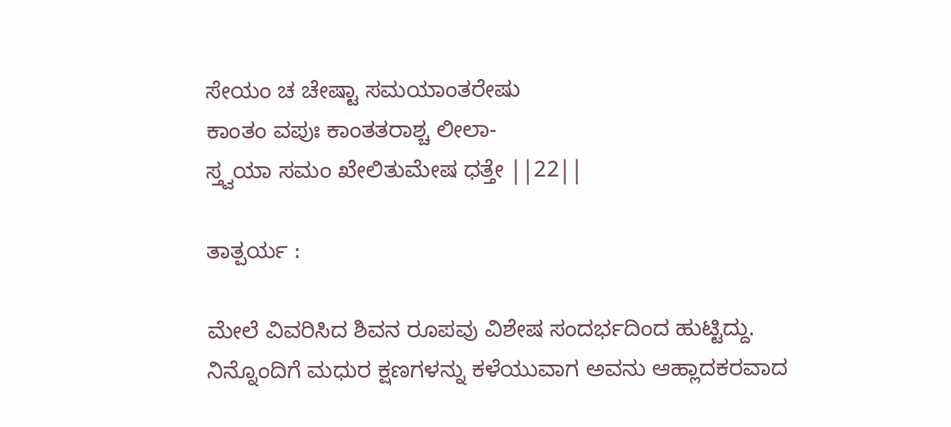ಸೇಯಂ ಚ ಚೇಷ್ಟಾ ಸಮಯಾಂತರೇಷು
ಕಾಂತಂ ವಪುಃ ಕಾಂತತರಾಶ್ಚ ಲೀಲಾ-
ಸ್ತ್ವಯಾ ಸಮಂ ಖೇಲಿತುಮೇಷ ಧತ್ತೇ ||22||

ತಾತ್ಪರ್ಯ :

ಮೇಲೆ ವಿವರಿಸಿದ ಶಿವನ ರೂಪವು ವಿಶೇಷ ಸಂದರ್ಭದಿಂದ ಹುಟ್ಟಿದ್ದು. ನಿನ್ನೊಂದಿಗೆ ಮಧುರ ಕ್ಷಣಗಳನ್ನು ಕಳೆಯುವಾಗ ಅವನು ಆಹ್ಲಾದಕರವಾದ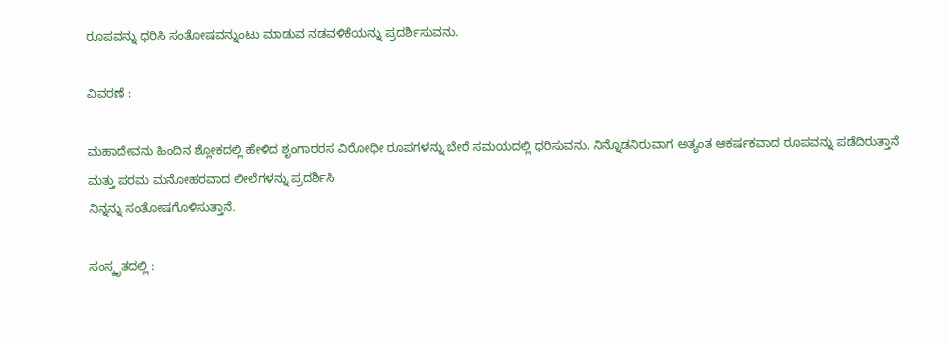ರೂಪವನ್ನು ಧರಿಸಿ ಸಂತೋಷವನ್ನುಂಟು ಮಾಡುವ ನಡವಳಿಕೆಯನ್ನು ಪ್ರದರ್ಶಿಸುವನು.

ವಿವರಣೆ :

ಮಹಾದೇವನು ಹಿಂದಿನ ಶ್ಲೋಕದಲ್ಲಿ ಹೇಳಿದ ಶೃಂಗಾರರಸ ವಿರೋಧೀ ರೂಪಗಳನ್ನು ಬೇರೆ ಸಮಯದಲ್ಲಿ ಧರಿಸುವನು. ನಿನ್ನೊಡನಿರುವಾಗ ಅತ್ಯಂತ ಆಕರ್ಷಕವಾದ ರೂಪವನ್ನು ಪಡೆದಿರುತ್ತಾನೆ ಮತ್ತು ಪರಮ ಮನೋಹರವಾದ ಲೀಲೆಗಳನ್ನು ಪ್ರದರ್ಶಿಸಿ
ನಿನ್ನನ್ನು ಸಂತೋಷಗೊಳಿಸುತ್ತಾನೆ.

ಸಂಸ್ಕೃತದಲ್ಲಿ :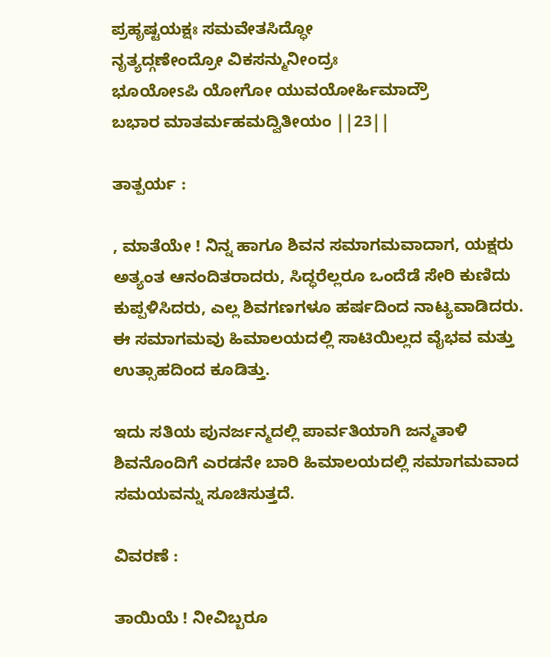ಪ್ರಹೃಷ್ಟಯಕ್ಷಃ ಸಮವೇತಸಿದ್ಧೋ
ನೃತ್ಯದ್ಗಣೇಂದ್ರೋ ವಿಕಸನ್ಮುನೀಂದ್ರಃ
ಭೂಯೋsಪಿ ಯೋಗೋ ಯುವಯೋರ್ಹಿಮಾದ್ರೌ
ಬಭಾರ ಮಾತರ್ಮಹಮದ್ವಿತೀಯಂ ||23||

ತಾತ್ಪರ್ಯ :

, ಮಾತೆಯೇ ! ನಿನ್ನ ಹಾಗೂ ಶಿವನ ಸಮಾಗಮವಾದಾಗ, ಯಕ್ಷರು ಅತ್ಯಂತ ಆನಂದಿತರಾದರು, ಸಿದ್ಧರೆಲ್ಲರೂ ಒಂದೆಡೆ ಸೇರಿ ಕುಣಿದು ಕುಪ್ಪಳಿಸಿದರು, ಎಲ್ಲ ಶಿವಗಣಗಳೂ ಹರ್ಷದಿಂದ ನಾಟ್ಯವಾಡಿದರು. ಈ ಸಮಾಗಮವು ಹಿಮಾಲಯದಲ್ಲಿ ಸಾಟಿಯಿಲ್ಲದ ವೈಭವ ಮತ್ತು ಉತ್ಸಾಹದಿಂದ ಕೂಡಿತ್ತು.

ಇದು ಸತಿಯ ಪುನರ್ಜನ್ಮದಲ್ಲಿ ಪಾರ್ವತಿಯಾಗಿ ಜನ್ಮತಾಳಿ ಶಿವನೊಂದಿಗೆ ಎರಡನೇ ಬಾರಿ ಹಿಮಾಲಯದಲ್ಲಿ ಸಮಾಗಮವಾದ ಸಮಯವನ್ನು ಸೂಚಿಸುತ್ತದೆ.

ವಿವರಣೆ :

ತಾಯಿಯೆ ! ನೀವಿಬ್ಬರೂ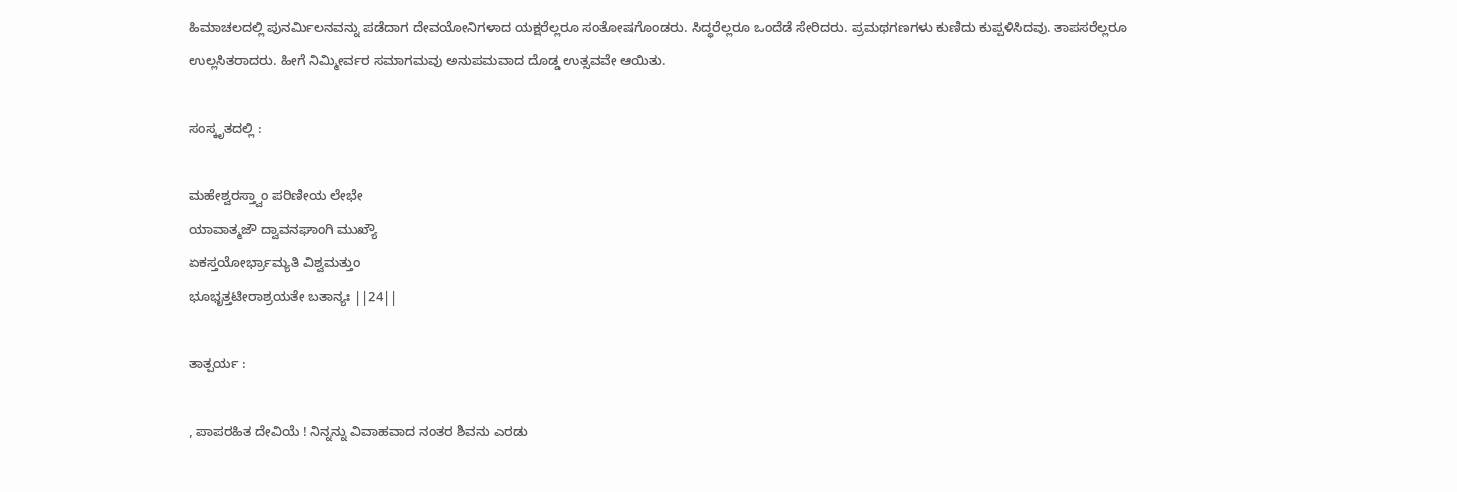ಹಿಮಾಚಲದಲ್ಲಿ ಪುನರ್ಮಿಲನವನ್ನು ಪಡೆದಾಗ ದೇವಯೋನಿಗಳಾದ ಯಕ್ಷರೆಲ್ಲರೂ ಸಂತೋಷಗೊಂಡರು. ಸಿದ್ಧರೆಲ್ಲರೂ ಒಂದೆಡೆ ಸೇರಿದರು. ಪ್ರಮಥಗಣಗಳು ಕುಣಿದು ಕುಪ್ಪಳಿಸಿದವು. ತಾಪಸರೆಲ್ಲರೂ ಉಲ್ಲಸಿತರಾದರು. ಹೀಗೆ ನಿಮ್ಮೀರ್ವರ ಸಮಾಗಮವು ಅನುಪಮವಾದ ದೊಡ್ಡ ಉತ್ಸವವೇ ಆಯಿತು.

ಸಂಸ್ಕೃತದಲ್ಲಿ :

ಮಹೇಶ್ವರಸ್ತ್ವಾಂ ಪರಿಣೀಯ ಲೇಭೇ
ಯಾವಾತ್ಮಜೌ ದ್ವಾವನಘಾಂಗಿ ಮುಖ್ಯೌ
ಏಕಸ್ತಯೋರ್ಭ್ರಾಮ್ಯತಿ ವಿಶ್ವಮತ್ತುಂ
ಭೂಭೃತ್ತಟೀರಾಶ್ರಯತೇ ಬತಾನ್ಯಃ ||24||

ತಾತ್ಪರ್ಯ :

, ಪಾಪರಹಿತ ದೇವಿಯೆ ! ನಿನ್ನನ್ನು ವಿವಾಹವಾದ ನಂತರ ಶಿವನು ಎರಡು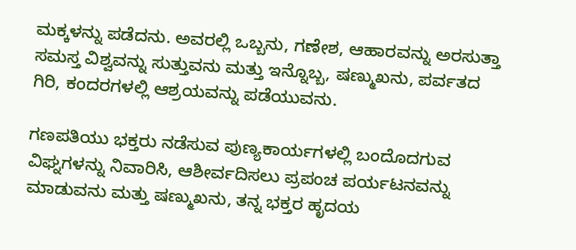ಮಕ್ಕಳನ್ನು ಪಡೆದನು. ಅವರಲ್ಲಿ ಒಬ್ಬನು, ಗಣೇಶ, ಆಹಾರವನ್ನು ಅರಸುತ್ತಾ ಸಮಸ್ತ ವಿಶ್ವವನ್ನು ಸುತ್ತುವನು ಮತ್ತು ಇನ್ನೊಬ್ಬ, ಷಣ್ಮುಖನು, ಪರ್ವತದ ಗಿರಿ, ಕಂದರಗಳಲ್ಲಿ ಆಶ್ರಯವನ್ನು ಪಡೆಯುವನು.

ಗಣಪತಿಯು ಭಕ್ತರು ನಡೆಸುವ ಪುಣ್ಯಕಾರ್ಯಗಳಲ್ಲಿ ಬಂದೊದಗುವ ವಿಘ್ನಗಳನ್ನು ನಿವಾರಿಸಿ, ಆಶೀರ್ವದಿಸಲು ಪ್ರಪಂಚ ಪರ್ಯಟನವನ್ನು ಮಾಡುವನು ಮತ್ತು ಷಣ್ಮುಖನು, ತನ್ನ ಭಕ್ತರ ಹೃದಯ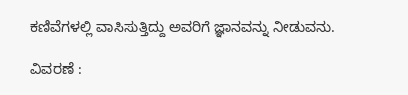ಕಣಿವೆಗಳಲ್ಲಿ ವಾಸಿಸುತ್ತಿದ್ದು ಅವರಿಗೆ ಜ್ಞಾನವನ್ನು ನೀಡುವನು.

ವಿವರಣೆ :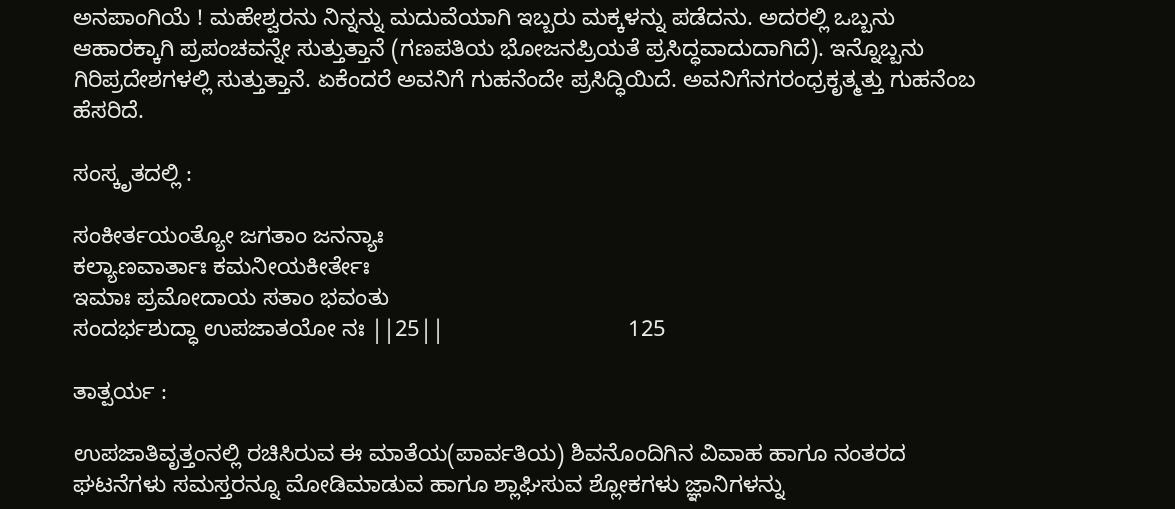ಅನಪಾಂಗಿಯೆ ! ಮಹೇಶ್ವರನು ನಿನ್ನನ್ನು ಮದುವೆಯಾಗಿ ಇಬ್ಬರು ಮಕ್ಕಳನ್ನು ಪಡೆದನು. ಅದರಲ್ಲಿ ಒಬ್ಬನು ಆಹಾರಕ್ಕಾಗಿ ಪ್ರಪಂಚವನ್ನೇ ಸುತ್ತುತ್ತಾನೆ (ಗಣಪತಿಯ ಭೋಜನಪ್ರಿಯತೆ ಪ್ರಸಿದ್ಧವಾದುದಾಗಿದೆ). ಇನ್ನೊಬ್ಬನು ಗಿರಿಪ್ರದೇಶಗಳಲ್ಲಿ ಸುತ್ತುತ್ತಾನೆ. ಏಕೆಂದರೆ ಅವನಿಗೆ ಗುಹನೆಂದೇ ಪ್ರಸಿದ್ಧಿಯಿದೆ. ಅವನಿಗೆನಗರಂಧ್ರಕೃತ್ಮತ್ತು ಗುಹನೆಂಬ ಹೆಸರಿದೆ.

ಸಂಸ್ಕೃತದಲ್ಲಿ :

ಸಂಕೀರ್ತಯಂತ್ಯೋ ಜಗತಾಂ ಜನನ್ಯಾಃ
ಕಲ್ಯಾಣವಾರ್ತಾಃ ಕಮನೀಯಕೀರ್ತೇಃ
ಇಮಾಃ ಪ್ರಮೋದಾಯ ಸತಾಂ ಭವಂತು
ಸಂದರ್ಭಶುದ್ಧಾ ಉಪಜಾತಯೋ ನಃ ||25||                             125

ತಾತ್ಪರ್ಯ :

ಉಪಜಾತಿವೃತ್ತಂನಲ್ಲಿ ರಚಿಸಿರುವ ಈ ಮಾತೆಯ(ಪಾರ್ವತಿಯ) ಶಿವನೊಂದಿಗಿನ ವಿವಾಹ ಹಾಗೂ ನಂತರದ ಘಟನೆಗಳು ಸಮಸ್ತರನ್ನೂ ಮೋಡಿಮಾಡುವ ಹಾಗೂ ಶ್ಲಾಘಿಸುವ ಶ್ಲೋಕಗಳು ಜ್ಞಾನಿಗಳನ್ನು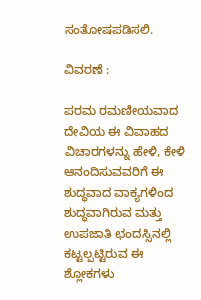ಸಂತೋಷಪಡಿಸಲಿ.

ವಿವರಣೆ :

ಪರಮ ರಮಣೀಯವಾದ ದೇವಿಯ ಈ ವಿವಾಹದ ವಿಚಾರಗಳನ್ನು ಹೇಳಿ, ಕೇಳಿ ಆನಂದಿಸುವವರಿಗೆ ಈ ಶುದ್ಧವಾದ ವಾಕ್ಯಗಳಿಂದ ಶುದ್ಧವಾಗಿರುವ ಮತ್ತು ಉಪಜಾತಿ ಛಂದಸ್ಸಿನಲ್ಲಿ ಕಟ್ಟಲ್ಪಟ್ಟಿರುವ ಈ ಶ್ಲೋಕಗಳು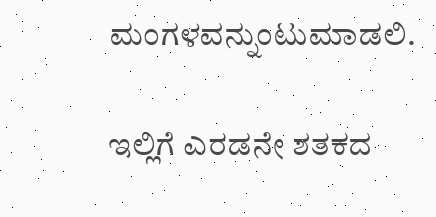ಮಂಗಳವನ್ನುಂಟುಮಾಡಲಿ.

ಇಲ್ಲಿಗೆ ಎರಡನೇ ಶತಕದ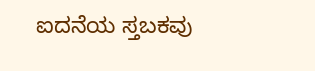ಐದನೆಯ ಸ್ತಬಕವು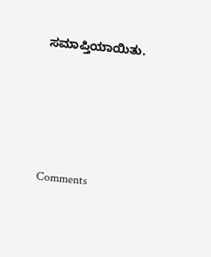ಸಮಾಪ್ತಿಯಾಯಿತು.




Comments